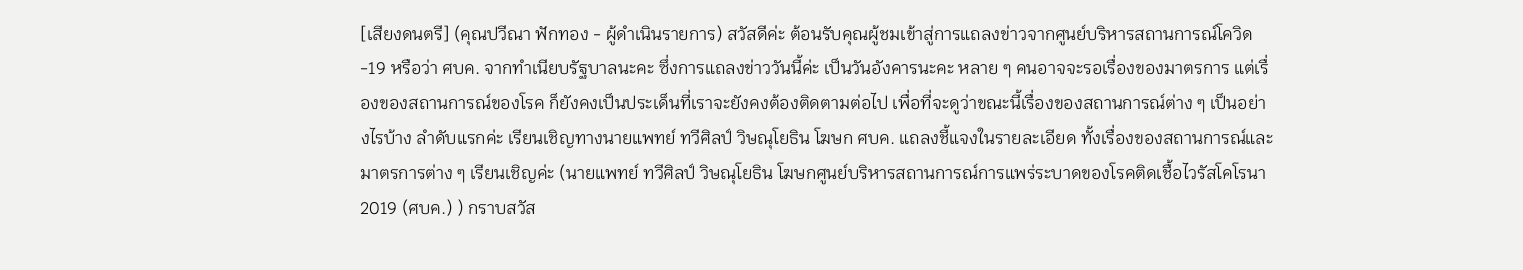[เสียงดนตรี] (คุณปวีณา ฟักทอง - ผู้ดำเนินรายการ) สวัสดีค่ะ ต้อนรับคุณผู้ชมเข้าสู่การแถลงข่าวจากศูนย์บริหารสถานการณ์โควิด-19 หรือว่า ศบค. จากทำเนียบรัฐบาลนะคะ ซึ่งการแถลงข่าววันนี้ค่ะ เป็นวันอังคารนะคะ หลาย ๆ คนอาจจะรอเรื่องของมาตรการ แต่เรื่องของสถานการณ์ของโรค ก็ยังคงเป็นประเด็นที่เราจะยังคงต้องติดตามต่อไป เพื่อที่จะดูว่าขณะนี้เรื่องของสถานการณ์ต่าง ๆ เป็นอย่างไรบ้าง ลำดับแรกค่ะ เรียนเชิญทางนายแพทย์ ทวีศิลป์ วิษณุโยธิน โฆษก ศบค. แถลงชี้แจงในรายละเอียด ทั้งเรื่องของสถานการณ์และมาตรการต่าง ๆ เรียนเชิญค่ะ (นายแพทย์ ทวีศิลป์ วิษณุโยธิน โฆษกศูนย์บริหารสถานการณ์การแพร่ระบาดของโรคติดเชื้อไวรัสโคโรนา 2019 (ศบค.) ) กราบสวัส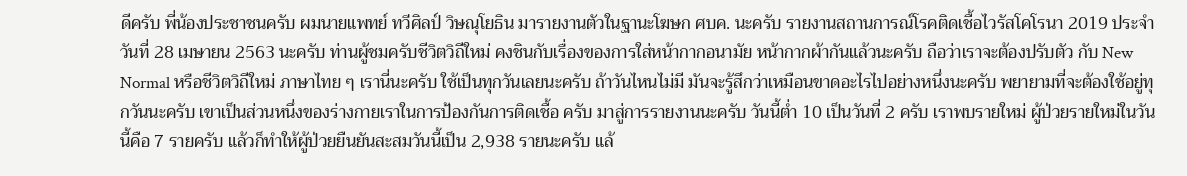ดีครับ พี่น้องประชาชนครับ ผมนายแพทย์ ทวีศิลป์ วิษณุโยธิน มารายงานตัวในฐานะโฆษก ศบค. นะครับ รายงานสถานการณ์โรคติดเชื้อไวรัสโคโรนา 2019 ประจำวันที่ 28 เมษายน 2563 นะครับ ท่านผู้ชมครับชีวิตวิถีใหม่ คงชินกับเรื่องของการใส่หน้ากากอนามัย หน้ากากผ้ากันแล้วนะครับ ถือว่าเราจะต้องปรับตัว กับ New Normal หรือชีวิตวิถีใหม่ ภาษาไทย ๆ เรานี่นะครับ ใช้เป็นทุกวันเลยนะครับ ถ้าวันไหนไม่มี มันจะรู้สึกว่าเหมือนขาดอะไรไปอย่างหนึ่งนะครับ พยายามที่จะต้องใช้อยู่ทุกวันนะครับ เขาเป็นส่วนหนึ่งของร่างกายเราในการป้องกันการติดเชื้อ ครับ มาสู่การรายงานนะครับ วันนี้ต่ำ 10 เป็นวันที่ 2 ครับ เราพบรายใหม่ ผู้ป่วยรายใหม่ในวันนี้คือ 7 รายครับ แล้วก็ทำให้ผู้ป่วยยืนยันสะสมวันนี้เป็น 2,938 รายนะครับ แล้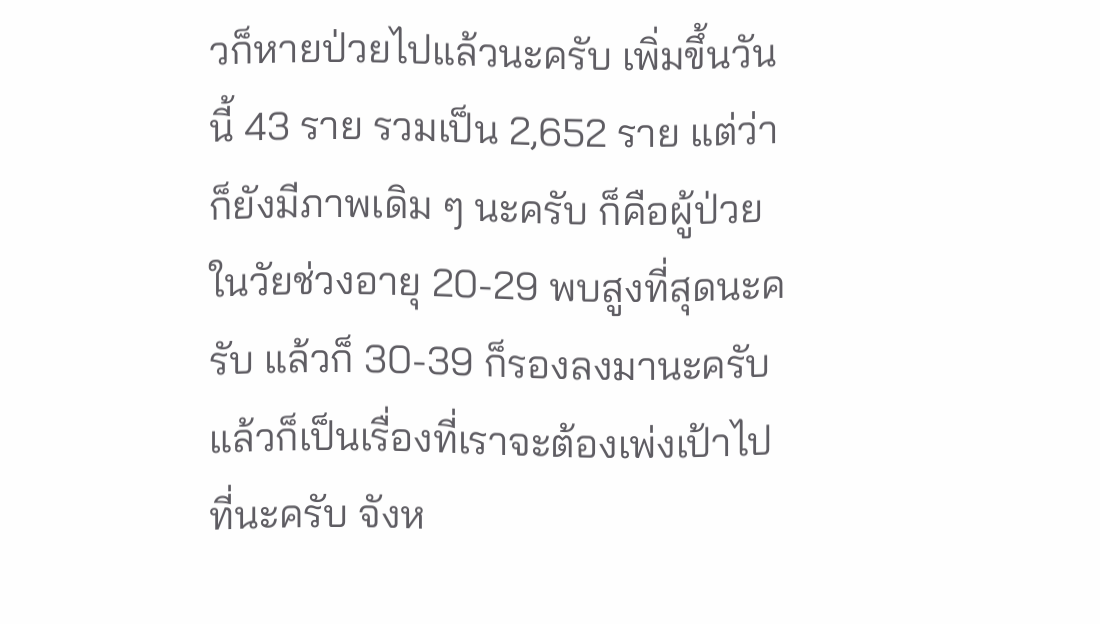วก็หายป่วยไปแล้วนะครับ เพิ่มขึ้นวันนี้ 43 ราย รวมเป็น 2,652 ราย แต่ว่าก็ยังมีภาพเดิม ๆ นะครับ ก็คือผู้ป่วยในวัยช่วงอายุ 20-29 พบสูงที่สุดนะครับ แล้วก็ 30-39 ก็รองลงมานะครับ แล้วก็เป็นเรื่องที่เราจะต้องเพ่งเป้าไปที่นะครับ จังห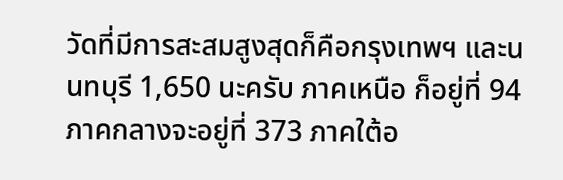วัดที่มีการสะสมสูงสุดก็คือกรุงเทพฯ และนนทบุรี 1,650 นะครับ ภาคเหนือ ก็อยู่ที่ 94 ภาคกลางจะอยู่ที่ 373 ภาคใต้อ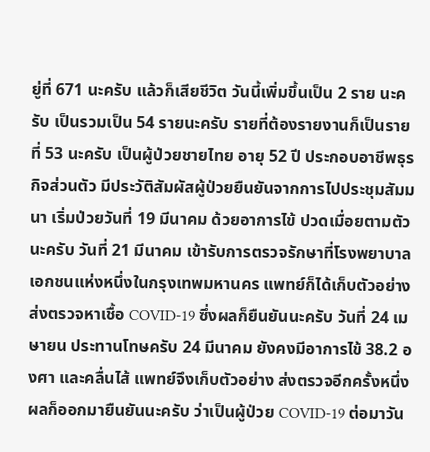ยู่ที่ 671 นะครับ แล้วก็เสียชีวิต วันนี้เพิ่มขึ้นเป็น 2 ราย นะครับ เป็นรวมเป็น 54 รายนะครับ รายที่ต้องรายงานก็เป็นรายที่ 53 นะครับ เป็นผู้ป่วยชายไทย อายุ 52 ปี ประกอบอาชีพธุรกิจส่วนตัว มีประวัติสัมผัสผู้ป่วยยืนยันจากการไปประชุมสัมมนา เริ่มป่วยวันที่ 19 มีนาคม ด้วยอาการไข้ ปวดเมื่อยตามตัวนะครับ วันที่ 21 มีนาคม เข้ารับการตรวจรักษาที่โรงพยาบาลเอกชนแห่งหนึ่งในกรุงเทพมหานคร แพทย์ก็ได้เก็บตัวอย่าง ส่งตรวจหาเชื้อ COVID-19 ซึ่งผลก็ยืนยันนะครับ วันที่ 24 เมษายน ประทานโทษครับ 24 มีนาคม ยังคงมีอาการไข้ 38.2 องศา และคลื่นไส้ แพทย์จึงเก็บตัวอย่าง ส่งตรวจอีกครั้งหนึ่ง ผลก็ออกมายืนยันนะครับ ว่าเป็นผู้ป่วย COVID-19 ต่อมาวัน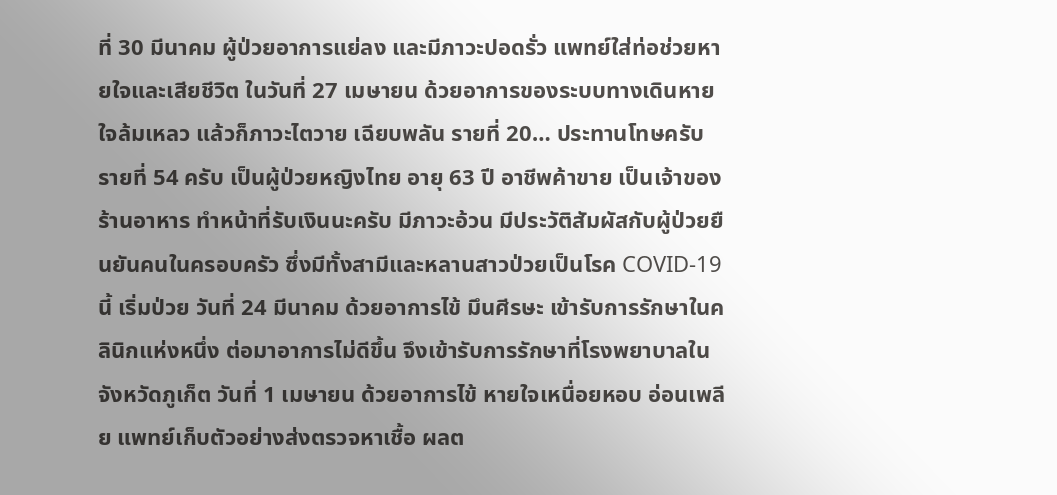ที่ 30 มีนาคม ผู้ป่วยอาการแย่ลง และมีภาวะปอดรั่ว แพทย์ใส่ท่อช่วยหายใจและเสียชีวิต ในวันที่ 27 เมษายน ด้วยอาการของระบบทางเดินหายใจล้มเหลว แล้วก็ภาวะไตวาย เฉียบพลัน รายที่ 20… ประทานโทษครับ รายที่ 54 ครับ เป็นผู้ป่วยหญิงไทย อายุ 63 ปี อาชีพค้าขาย เป็นเจ้าของร้านอาหาร ทำหน้าที่รับเงินนะครับ มีภาวะอ้วน มีประวัติสัมผัสกับผู้ป่วยยืนยันคนในครอบครัว ซึ่งมีทั้งสามีและหลานสาวป่วยเป็นโรค COVID-19 นี้ เริ่มป่วย วันที่ 24 มีนาคม ด้วยอาการไข้ มึนศีรษะ เข้ารับการรักษาในคลินิกแห่งหนึ่ง ต่อมาอาการไม่ดีขึ้น จึงเข้ารับการรักษาที่โรงพยาบาลในจังหวัดภูเก็ต วันที่ 1 เมษายน ด้วยอาการไข้ หายใจเหนื่อยหอบ อ่อนเพลีย แพทย์เก็บตัวอย่างส่งตรวจหาเชื้อ ผลต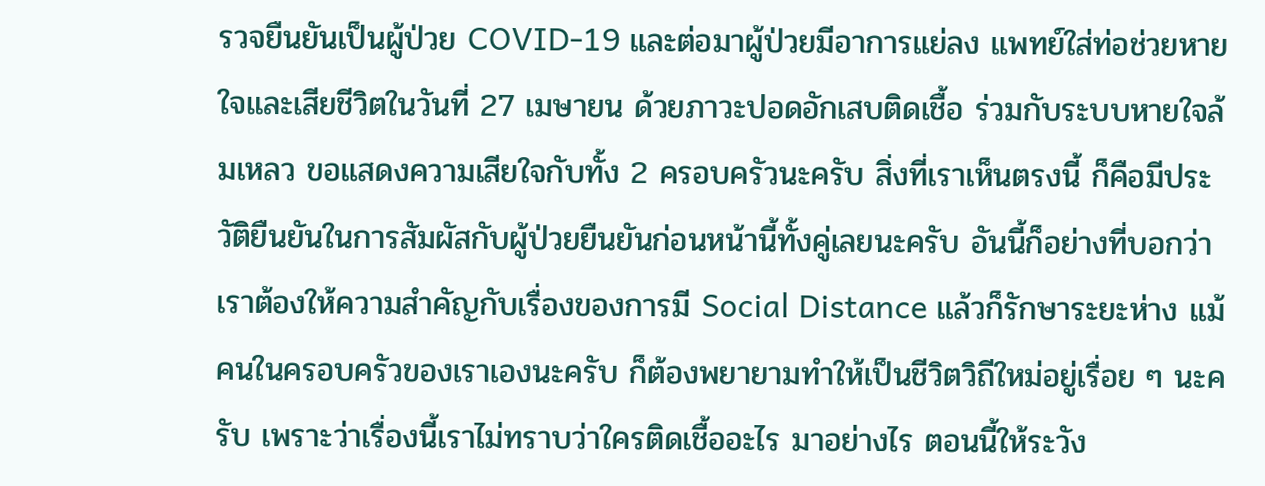รวจยืนยันเป็นผู้ป่วย COVID-19 และต่อมาผู้ป่วยมีอาการแย่ลง แพทย์ใส่ท่อช่วยหายใจและเสียชีวิตในวันที่ 27 เมษายน ด้วยภาวะปอดอักเสบติดเชื้อ ร่วมกับระบบหายใจล้มเหลว ขอแสดงความเสียใจกับทั้ง 2 ครอบครัวนะครับ สิ่งที่เราเห็นตรงนี้ ก็คือมีประวัติยืนยันในการสัมผัสกับผู้ป่วยยืนยันก่อนหน้านี้ทั้งคู่เลยนะครับ อันนี้ก็อย่างที่บอกว่าเราต้องให้ความสำคัญกับเรื่องของการมี Social Distance แล้วก็รักษาระยะห่าง แม้คนในครอบครัวของเราเองนะครับ ก็ต้องพยายามทำให้เป็นชีวิตวิถีใหม่อยู่เรื่อย ๆ นะครับ เพราะว่าเรื่องนี้เราไม่ทราบว่าใครติดเชื้ออะไร มาอย่างไร ตอนนี้ให้ระวัง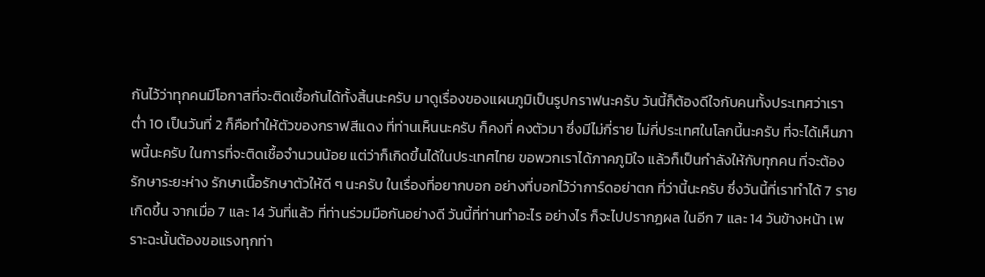กันไว้ว่าทุกคนมีโอกาสที่จะติดเชื้อกันได้ทั้งสิ้นนะครับ มาดูเรื่องของแผนภูมิเป็นรูปกราฟนะครับ วันนี้ก็ต้องดีใจกับคนทั้งประเทศว่าเราต่ำ 10 เป็นวันที่ 2 ก็คือทำให้ตัวของกราฟสีแดง ที่ท่านเห็นนะครับ ก็คงที่ คงตัวมา ซึ่งมีไม่กี่ราย ไม่กี่ประเทศในโลกนี้นะครับ ที่จะได้เห็นภาพนี้นะครับ ในการที่จะติดเชื้อจำนวนน้อย แต่ว่าก็เกิดขึ้นได้ในประเทศไทย ขอพวกเราได้ภาคภูมิใจ แล้วก็เป็นกำลังให้กับทุกคน ที่จะต้องรักษาระยะห่าง รักษาเนื้อรักษาตัวให้ดี ๆ นะครับ ในเรื่องที่อยากบอก อย่างที่บอกไว้ว่าการ์ดอย่าตก ที่ว่านี้นะครับ ซึ่งวันนี้ที่เราทำได้ 7 ราย เกิดขึ้น จากเมื่อ 7 และ 14 วันที่แล้ว ที่ท่านร่วมมือกันอย่างดี วันนี้ที่ท่านทำอะไร อย่างไร ก็จะไปปรากฏผล ในอีก 7 และ 14 วันข้างหน้า เพราะฉะนั้นต้องขอแรงทุกท่า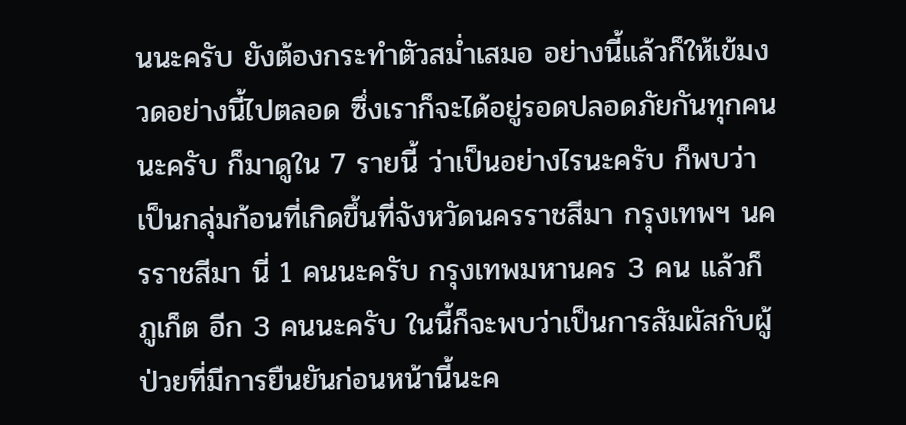นนะครับ ยังต้องกระทำตัวสม่ำเสมอ อย่างนี้แล้วก็ให้เข้มงวดอย่างนี้ไปตลอด ซึ่งเราก็จะได้อยู่รอดปลอดภัยกันทุกคนนะครับ ก็มาดูใน 7 รายนี้ ว่าเป็นอย่างไรนะครับ ก็พบว่าเป็นกลุ่มก้อนที่เกิดขึ้นที่จังหวัดนครราชสีมา กรุงเทพฯ นครราชสีมา นี่ 1 คนนะครับ กรุงเทพมหานคร 3 คน แล้วก็ภูเก็ต อีก 3 คนนะครับ ในนี้ก็จะพบว่าเป็นการสัมผัสกับผู้ป่วยที่มีการยืนยันก่อนหน้านี้นะค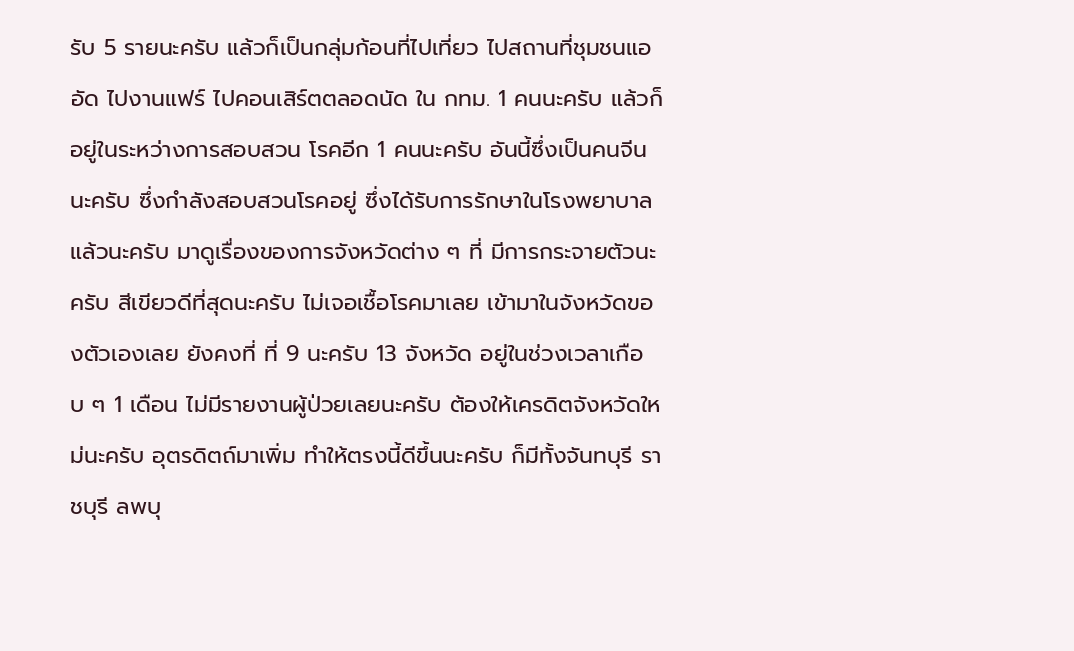รับ 5 รายนะครับ แล้วก็เป็นกลุ่มก้อนที่ไปเที่ยว ไปสถานที่ชุมชนแออัด ไปงานแฟร์ ไปคอนเสิร์ตตลอดนัด ใน กทม. 1 คนนะครับ แล้วก็อยู่ในระหว่างการสอบสวน โรคอีก 1 คนนะครับ อันนี้ซึ่งเป็นคนจีนนะครับ ซึ่งกำลังสอบสวนโรคอยู่ ซึ่งได้รับการรักษาในโรงพยาบาลแล้วนะครับ มาดูเรื่องของการจังหวัดต่าง ๆ ที่ มีการกระจายตัวนะครับ สีเขียวดีที่สุดนะครับ ไม่เจอเชื้อโรคมาเลย เข้ามาในจังหวัดของตัวเองเลย ยังคงที่ ที่ 9 นะครับ 13 จังหวัด อยู่ในช่วงเวลาเกือบ ๆ 1 เดือน ไม่มีรายงานผู้ป่วยเลยนะครับ ต้องให้เครดิตจังหวัดใหม่นะครับ อุตรดิตถ์มาเพิ่ม ทำให้ตรงนี้ดีขึ้นนะครับ ก็มีทั้งจันทบุรี ราชบุรี ลพบุ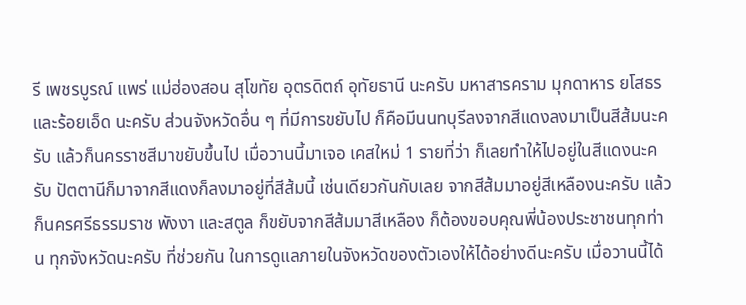รี เพชรบูรณ์ แพร่ แม่ฮ่องสอน สุโขทัย อุตรดิตถ์ อุทัยธานี นะครับ มหาสารคราม มุกดาหาร ยโสธรและร้อยเอ็ด นะครับ ส่วนจังหวัดอื่น ๆ ที่มีการขยับไป ก็คือมีนนทบุรีลงจากสีแดงลงมาเป็นสีส้มนะครับ แล้วก็นครราชสีมาขยับขึ้นไป เมื่อวานนี้มาเจอ เคสใหม่ 1 รายที่ว่า ก็เลยทำให้ไปอยู่ในสีแดงนะครับ ปัตตานีก็มาจากสีแดงก็ลงมาอยู่ที่สีส้มนี้ เช่นเดียวกันกับเลย จากสีส้มมาอยู่สีเหลืองนะครับ แล้วก็นครศรีธรรมราช พังงา และสตูล ก็ขยับจากสีส้มมาสีเหลือง ก็ต้องขอบคุณพี่น้องประชาชนทุกท่าน ทุกจังหวัดนะครับ ที่ช่วยกัน ในการดูแลภายในจังหวัดของตัวเองให้ได้อย่างดีนะครับ เมื่อวานนี้ได้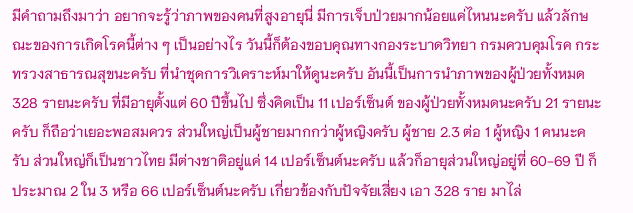มีคำถามถึงมาว่า อยากจะรู้ว่าภาพของคนที่สูงอายุนี่ มีการเจ็บป่วยมากน้อยแค่ไหนนะครับ แล้วลักษณะของการเกิดโรคนี้ต่าง ๆ เป็นอย่างไร วันนี้ก็ต้องขอบคุณทางกองระบาดวิทยา กรมควบคุมโรค กระทรวงสาธารณสุขนะครับ ที่นำชุดการวิเคราะห์มาให้ดูนะครับ อันนี้เป็นการนำภาพของผู้ป่วยทั้งหมด 328 รายนะครับ ที่มีอายุตั้งแต่ 60 ปีขึ้นไป ซึ่งคิดเป็น 11 เปอร์เซ็นต์ ของผู้ป่วยทั้งหมดนะครับ 21 รายนะครับ ก็ถือว่าเยอะพอสมควร ส่วนใหญ่เป็นผู้ชายมากกว่าผู้หญิงครับ ผู้ชาย 2.3 ต่อ 1 ผู้หญิง 1 คนนะครับ ส่วนใหญ่ก็เป็นชาวไทย มีต่างชาติอยู่แค่ 14 เปอร์เซ็นต์นะครับ แล้วก็อายุส่วนใหญ่อยู่ที่ 60-69 ปี ก็ประมาณ 2 ใน 3 หรือ 66 เปอร์เซ็นต์นะครับ เกี่ยวข้องกับปัจจัยเสี่ยง เอา 328 ราย มาไล่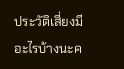ประวัติเสี่ยงมีอะไรบ้างนะค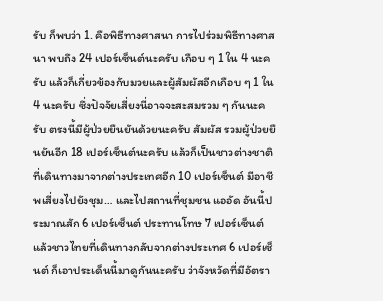รับ ก็พบว่า 1. คือพิธีทางศาสนา การไปร่วมพิธีทางศาสนา พบถึง 24 เปอร์เซ็นต์นะครับ เกือบ ๆ 1 ใน 4 นะครับ แล้วก็เกี่ยวข้องกับมวยและผู้สัมผัสอีกเกือบ ๆ 1 ใน 4 นะครับ ซึ่งปัจจัยเสี่ยงนี่อาจจะสะสมรวม ๆ กันนะครับ ตรงนี้มีผู้ป่วยยืนยันด้วยนะครับ สัมผัส รวมผู้ป่วยยืนยันอีก 18 เปอร์เซ็นต์นะครับ แล้วก็เป็นชาวต่างชาติที่เดินทางมาจากต่างประเทศอีก 10 เปอร์เซ็นต์ มีอาชีพเสี่ยงไปยังชุม… และไปสถานที่ชุมชน แออัด อันนี้ประมาณสัก 6 เปอร์เซ็นต์ ประทานโทษ 7 เปอร์เซ็นต์ แล้วชาวไทยที่เดินทางกลับจากต่างประเทศ 6 เปอร์เซ็นต์ ก็เอาประเด็นนี้มาดูกันนะครับ ว่าจังหวัดที่มีอัตรา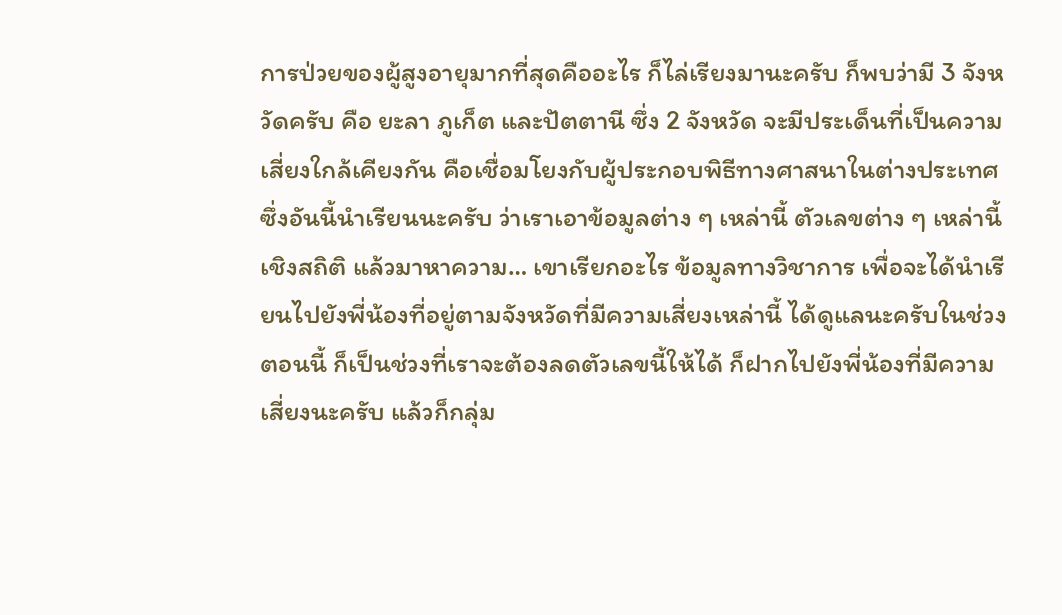การป่วยของผู้สูงอายุมากที่สุดคืออะไร ก็ไล่เรียงมานะครับ ก็พบว่ามี 3 จังหวัดครับ คือ ยะลา ภูเก็ต และปัตตานี ซึ่ง 2 จังหวัด จะมีประเด็นที่เป็นความเสี่ยงใกล้เคียงกัน คือเชื่อมโยงกับผู้ประกอบพิธีทางศาสนาในต่างประเทศ ซึ่งอันนี้นำเรียนนะครับ ว่าเราเอาข้อมูลต่าง ๆ เหล่านี้ ตัวเลขต่าง ๆ เหล่านี้เชิงสถิติ แล้วมาหาความ… เขาเรียกอะไร ข้อมูลทางวิชาการ เพื่อจะได้นำเรียนไปยังพี่น้องที่อยู่ตามจังหวัดที่มีความเสี่ยงเหล่านี้ ได้ดูแลนะครับในช่วงตอนนี้ ก็เป็นช่วงที่เราจะต้องลดตัวเลขนี้ให้ได้ ก็ฝากไปยังพี่น้องที่มีความเสี่ยงนะครับ แล้วก็กลุ่ม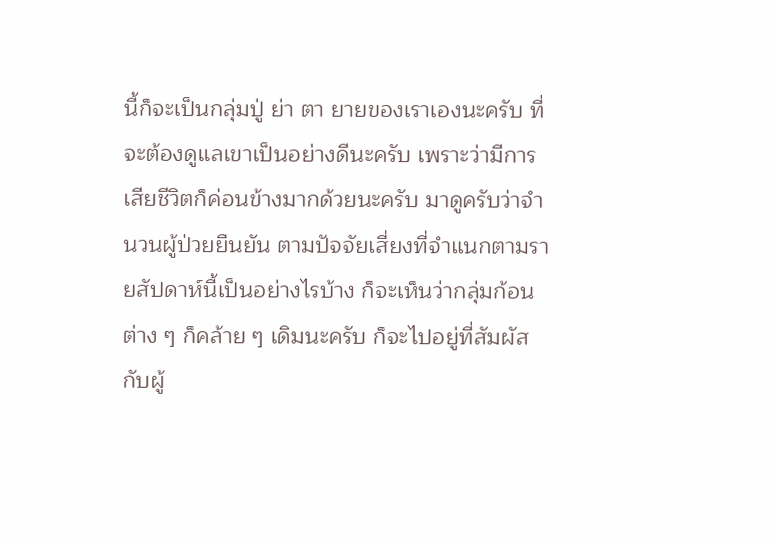นี้ก็จะเป็นกลุ่มปู่ ย่า ตา ยายของเราเองนะครับ ที่จะต้องดูแลเขาเป็นอย่างดีนะครับ เพราะว่ามีการเสียชีวิตก็ค่อนข้างมากด้วยนะครับ มาดูครับว่าจำนวนผู้ป่วยยืนยัน ตามปัจจัยเสี่ยงที่จำแนกตามรายสัปดาห์นี้เป็นอย่างไรบ้าง ก็จะเห็นว่ากลุ่มก้อนต่าง ๆ ก็คล้าย ๆ เดิมนะครับ ก็จะไปอยู่ที่สัมผัสกับผู้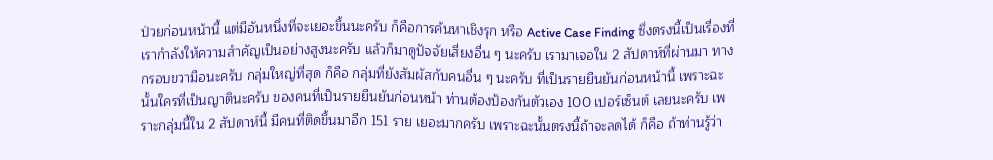ป่วยก่อนหน้านี้ แต่มีอันหนึ่งที่จะเยอะขึ้นนะครับ ก็คือการค้นหาเชิงรุก หรือ Active Case Finding ซึ่งตรงนี้เป็นเรื่องที่เรากำลังให้ความสำคัญเป็นอย่างสูงนะครับ แล้วก็มาดูปัจจัยเสี่ยงอื่น ๆ นะครับ เรามาเจอใน 2 สัปดาห์ที่ผ่านมา ทางกรอบขวามือนะครับ กลุ่มใหญ่ที่สุด ก็คือ กลุ่มที่ยังสัมผัสกับคนอื่น ๆ นะครับ ที่เป็นรายยืนยันก่อนหน้านี้ เพราะฉะนั้นใครที่เป็นญาตินะครับ ของคนที่เป็นรายยืนยันก่อนหน้า ท่านต้องป้องกันตัวเอง 100 เปอร์เซ็นต์ เลยนะครับ เพราะกลุ่มนี้ใน 2 สัปดาห์นี้ มีคนที่ติดขึ้นมาอีก 151 ราย เยอะมากครับ เพราะฉะนั้นตรงนี้ถ้าจะลดได้ ก็คือ ถ้าท่านรู้ว่า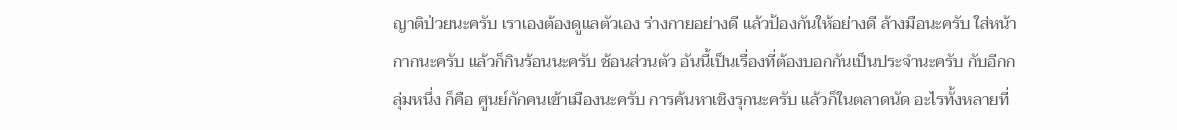ญาติป่วยนะครับ เราเองต้องดูแลตัวเอง ร่างกายอย่างดี แล้วป้องกันให้อย่างดี ล้างมือนะครับ ใส่หน้ากากนะครับ แล้วก็กินร้อนนะครับ ช้อนส่วนตัว อันนี้เป็นเรื่องที่ต้องบอกกันเป็นประจำนะครับ กับอีกกลุ่มหนึ่ง ก็คือ ศูนย์กักคนเข้าเมืองนะครับ การค้นหาเชิงรุกนะครับ แล้วก็ในตลาดนัด อะไรทั้งหลายที่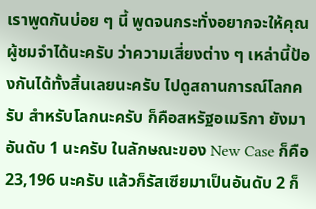เราพูดกันบ่อย ๆ นี้ พูดจนกระทั่งอยากจะให้คุณผู้ชมจำได้นะครับ ว่าความเสี่ยงต่าง ๆ เหล่านี้ป้องกันได้ทั้งสิ้นเลยนะครับ ไปดูสถานการณ์โลกครับ สำหรับโลกนะครับ ก็คือสหรัฐอเมริกา ยังมาอันดับ 1 นะครับ ในลักษณะของ New Case ก็คือ 23,196 นะครับ แล้วก็รัสเซียมาเป็นอันดับ 2 ก็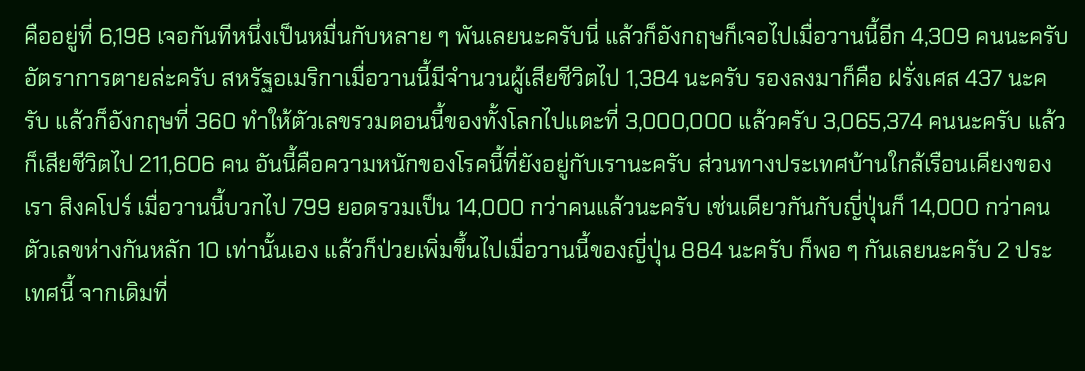คืออยู่ที่ 6,198 เจอกันทีหนึ่งเป็นหมื่นกับหลาย ๆ พันเลยนะครับนี่ แล้วก็อังกฤษก็เจอไปเมื่อวานนี้อีก 4,309 คนนะครับ อัตราการตายล่ะครับ สหรัฐอเมริกาเมื่อวานนี้มีจำนวนผู้เสียชีวิตไป 1,384 นะครับ รองลงมาก็คือ ฝรั่งเศส 437 นะครับ แล้วก็อังกฤษที่ 360 ทำให้ตัวเลขรวมตอนนี้ของทั้งโลกไปแตะที่ 3,000,000 แล้วครับ 3,065,374 คนนะครับ แล้วก็เสียชีวิตไป 211,606 คน อันนี้คือความหนักของโรคนี้ที่ยังอยู่กับเรานะครับ ส่วนทางประเทศบ้านใกล้เรือนเคียงของเรา สิงคโปร์ เมื่อวานนี้บวกไป 799 ยอดรวมเป็น 14,000 กว่าคนแล้วนะครับ เช่นเดียวกันกับญี่ปุ่นก็ 14,000 กว่าคน ตัวเลขห่างกันหลัก 10 เท่านั้นเอง แล้วก็ป่วยเพิ่มขึ้นไปเมื่อวานนี้ของญี่ปุ่น 884 นะครับ ก็พอ ๆ กันเลยนะครับ 2 ประเทศนี้ จากเดิมที่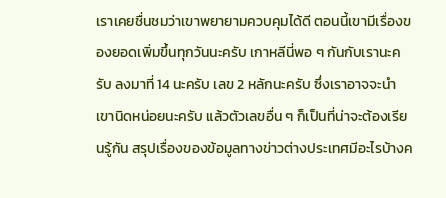เราเคยชื่นชมว่าเขาพยายามควบคุมได้ดี ตอนนี้เขามีเรื่องของยอดเพิ่มขึ้นทุกวันนะครับ เกาหลีนี่พอ ๆ กันกับเรานะครับ ลงมาที่ 14 นะครับ เลข 2 หลักนะครับ ซึ่งเราอาจจะนำเขานิดหน่อยนะครับ แล้วตัวเลขอื่น ๆ ก็เป็นที่น่าจะต้องเรียนรู้กัน สรุปเรื่องของข้อมูลทางข่าวต่างประเทศมีอะไรบ้างค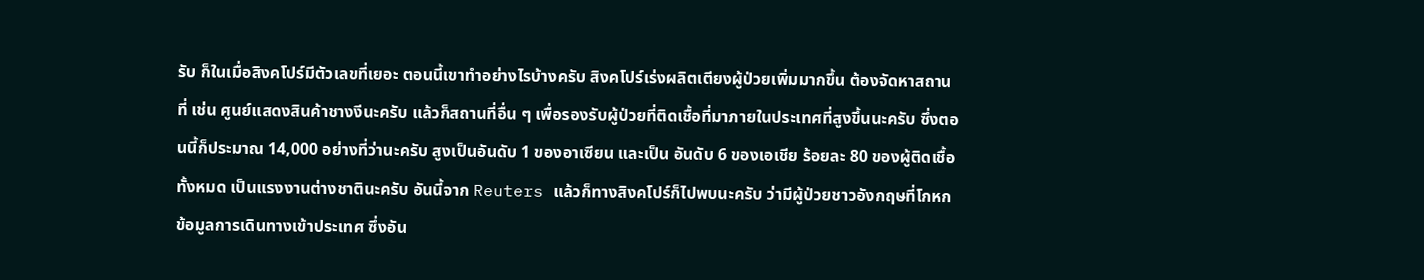รับ ก็ในเมื่อสิงคโปร์มีตัวเลขที่เยอะ ตอนนี้เขาทำอย่างไรบ้างครับ สิงคโปร์เร่งผลิตเตียงผู้ป่วยเพิ่มมากขึ้น ต้องจัดหาสถานที่ เช่น ศูนย์แสดงสินค้าชางงีนะครับ แล้วก็สถานที่อื่น ๆ เพื่อรองรับผู้ป่วยที่ติดเชื้อที่มาภายในประเทศที่สูงขึ้นนะครับ ซึ่งตอนนี้ก็ประมาณ 14,000 อย่างที่ว่านะครับ สูงเป็นอันดับ 1 ของอาเซียน และเป็น อันดับ 6 ของเอเชีย ร้อยละ 80 ของผู้ติดเชื้อทั้งหมด เป็นแรงงานต่างชาตินะครับ อันนี้จาก Reuters แล้วก็ทางสิงคโปร์ก็ไปพบนะครับ ว่ามีผู้ป่วยชาวอังกฤษที่โกหกข้อมูลการเดินทางเข้าประเทศ ซึ่งอัน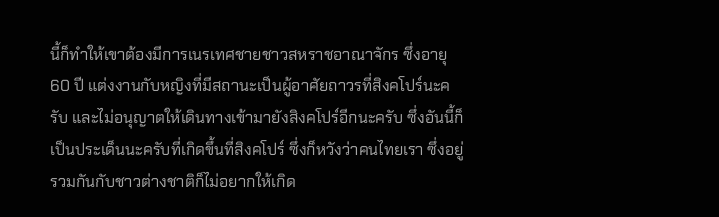นี้ก็ทำให้เขาต้องมีการเนรเทศชายชาวสหราชอาณาจักร ซึ่งอายุ 60 ปี แต่งงานกับหญิงที่มีสถานะเป็นผู้อาศัยถาวรที่สิงคโปร์นะครับ และไม่อนุญาตให้เดินทางเข้ามายังสิงคโปร์อีกนะครับ ซึ่งอันนี้ก็เป็นประเด็นนะครับที่เกิดขึ้นที่สิงคโปร์ ซึ่งก็หวังว่าคนไทยเรา ซึ่งอยู่รวมกันกับชาวต่างชาติก็ไม่อยากให้เกิด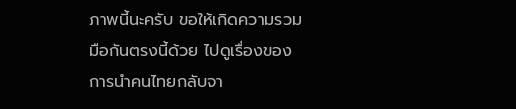ภาพนี้นะครับ ขอให้เกิดความรวมมือกันตรงนี้ด้วย ไปดูเรื่องของการนำคนไทยกลับจา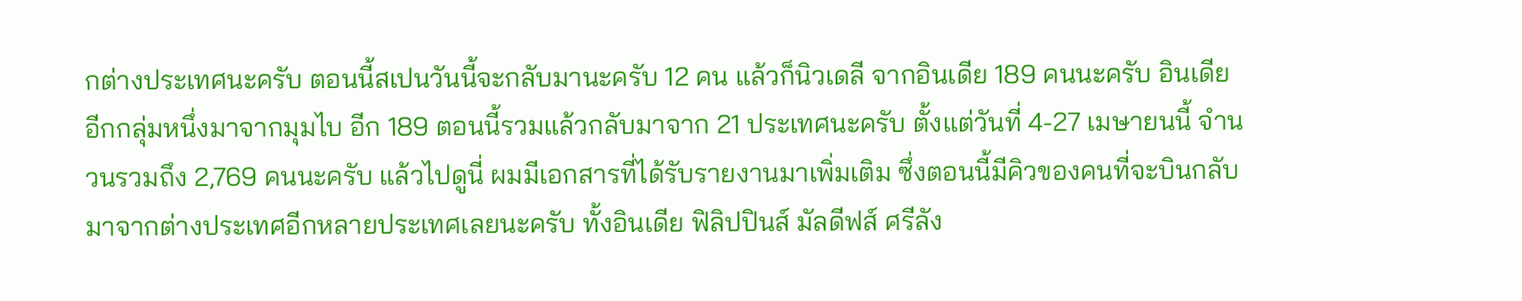กต่างประเทศนะครับ ตอนนี้สเปนวันนี้จะกลับมานะครับ 12 คน แล้วก็นิวเดลี จากอินเดีย 189 คนนะครับ อินเดียอีกกลุ่มหนึ่งมาจากมุมไบ อีก 189 ตอนนี้รวมแล้วกลับมาจาก 21 ประเทศนะครับ ตั้งแต่วันที่ 4-27 เมษายนนี้ จำนวนรวมถึง 2,769 คนนะครับ แล้วไปดูนี่ ผมมีเอกสารที่ได้รับรายงานมาเพิ่มเติม ซึ่งตอนนี้มีคิวของคนที่จะบินกลับมาจากต่างประเทศอีกหลายประเทศเลยนะครับ ทั้งอินเดีย ฟิลิปปินส์ มัลดีฟส์ ศรีลัง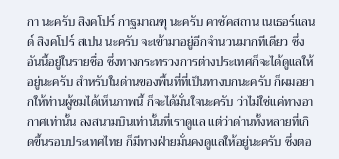กา นะครับ สิงคโปร์ กาฐมาณฑุ นะครับ คาซัคสถาน เนเธอร์แลนด์ สิงคโปร์ สเปน นะครับ จะเข้ามาอยู่อีกจำนวนมากทีเดียว ซึ่งอันนี้อยู่ในรายชื่อ ซึ่งทางกระทรวงการต่างประเทศก็จะได้ดูแลให้อยู่นะครับ สำหรับในด่านของพื้นที่ที่เป็นทางบกนะครับ ก็ผมอยากให้ท่านผู้ชมได้เห็นภาพนี้ ก็จะได้มั่นใจนะครับ ว่าไม่ใช่แค่ทางอากาศเท่านั้น ลงสนามบินเท่านั้นที่เราดูแล แต่ว่าด่านทั้งหลายที่เกิดขึ้นรอบประเทศไทย ก็มีทางฝ่ายมั่นคงดูแลให้อยู่นะครับ ซึ่งตอ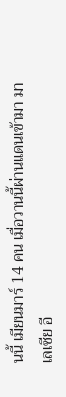นนี้ เมียนมาร์ 14 คน เมื่อวานนี้ผ่านแดนเข้ามา มาเลเซีย อี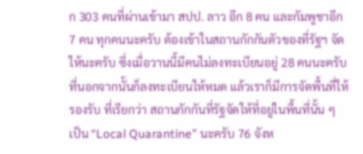ก 303 คนที่ผ่านเข้ามา สปป. ลาว อีก 8 คน และกัมพูชาอีก 7 คน ทุกคนนะครับ ต้องเข้าในสถานกักกันตัวของที่รัฐฯ จัดให้นะครับ ซึ่งเมื่อวานนี้มีคนไม่ลงทะเบียนอยู่ 28 คนนะครับ ที่นอกจากนั้นก็ลงทะเบียนให้หมด แล้วเราก็มีการจัดพื้นที่ให้รองรับ ที่เรียกว่า สถานกักกันที่รัฐจัดให้ที่อยู่ในพื้นที่นั้น ๆ เป็น “Local Quarantine” นะครับ 76 จังห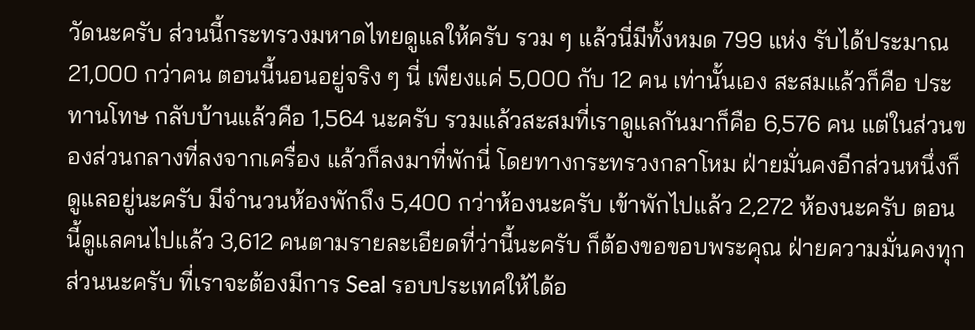วัดนะครับ ส่วนนี้กระทรวงมหาดไทยดูแลให้ครับ รวม ๆ แล้วนี่มีทั้งหมด 799 แห่ง รับได้ประมาณ 21,000 กว่าคน ตอนนี้นอนอยู่จริง ๆ นี่ เพียงแค่ 5,000 กับ 12 คน เท่านั้นเอง สะสมแล้วก็คือ ประทานโทษ กลับบ้านแล้วคือ 1,564 นะครับ รวมแล้วสะสมที่เราดูแลกันมาก็คือ 6,576 คน แต่ในส่วนของส่วนกลางที่ลงจากเครื่อง แล้วก็ลงมาที่พักนี่ โดยทางกระทรวงกลาโหม ฝ่ายมั่นคงอีกส่วนหนึ่งก็ดูแลอยู่นะครับ มีจำนวนห้องพักถึง 5,400 กว่าห้องนะครับ เข้าพักไปแล้ว 2,272 ห้องนะครับ ตอนนี้ดูแลคนไปแล้ว 3,612 คนตามรายละเอียดที่ว่านี้นะครับ ก็ต้องขอขอบพระคุณ ฝ่ายความมั่นคงทุกส่วนนะครับ ที่เราจะต้องมีการ Seal รอบประเทศให้ได้อ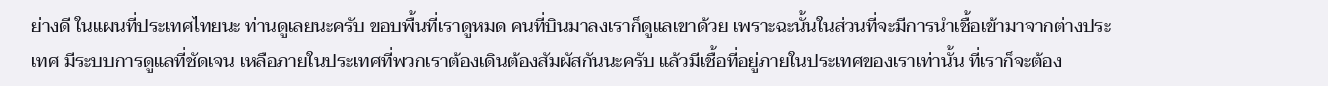ย่างดี ในแผนที่ประเทศไทยนะ ท่านดูเลยนะครับ ขอบพื้นที่เราดูหมด คนที่บินมาลงเราก็ดูแลเขาด้วย เพราะฉะนั้นในส่วนที่จะมีการนำเชื้อเข้ามาจากต่างประเทศ มีระบบการดูแลที่ชัดเจน เหลือภายในประเทศที่พวกเราต้องเดินต้องสัมผัสกันนะครับ แล้วมีเชื้อที่อยู่ภายในประเทศของเราเท่านั้น ที่เราก็จะต้อง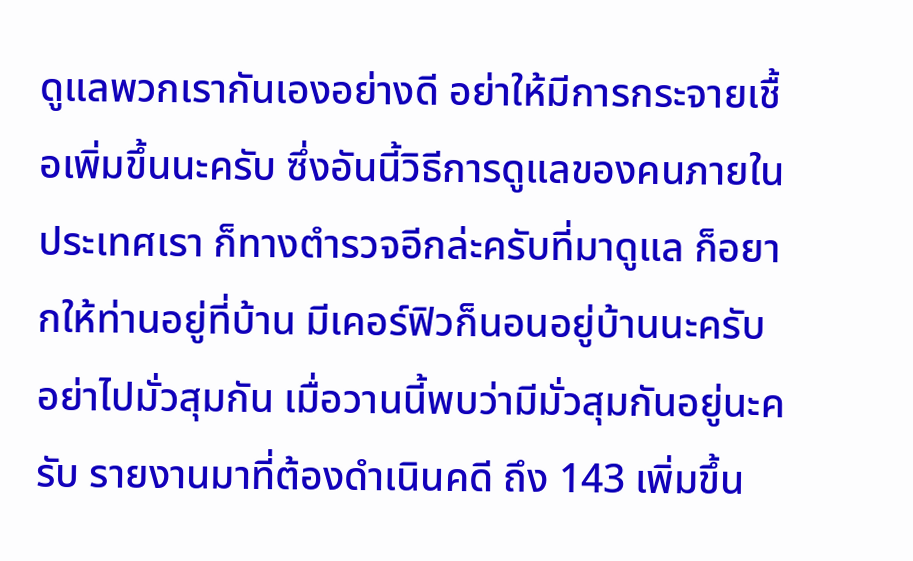ดูแลพวกเรากันเองอย่างดี อย่าให้มีการกระจายเชื้อเพิ่มขึ้นนะครับ ซึ่งอันนี้วิธีการดูแลของคนภายในประเทศเรา ก็ทางตำรวจอีกล่ะครับที่มาดูแล ก็อยากให้ท่านอยู่ที่บ้าน มีเคอร์ฟิวก็นอนอยู่บ้านนะครับ อย่าไปมั่วสุมกัน เมื่อวานนี้พบว่ามีมั่วสุมกันอยู่นะครับ รายงานมาที่ต้องดำเนินคดี ถึง 143 เพิ่มขึ้น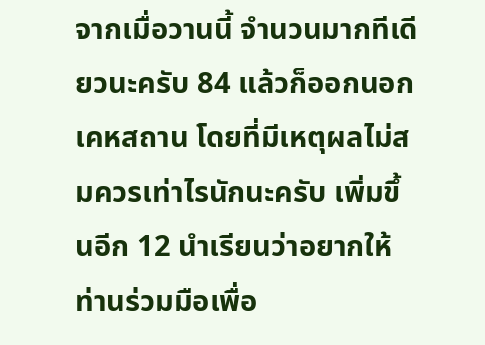จากเมื่อวานนี้ จำนวนมากทีเดียวนะครับ 84 แล้วก็ออกนอกเคหสถาน โดยที่มีเหตุผลไม่สมควรเท่าไรนักนะครับ เพิ่มขึ้นอีก 12 นำเรียนว่าอยากให้ท่านร่วมมือเพื่อ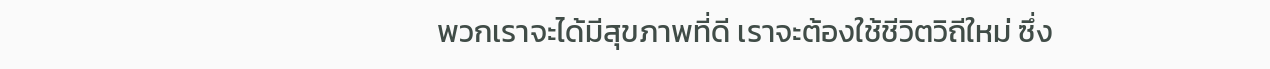พวกเราจะได้มีสุขภาพที่ดี เราจะต้องใช้ชีวิตวิถีใหม่ ซึ่ง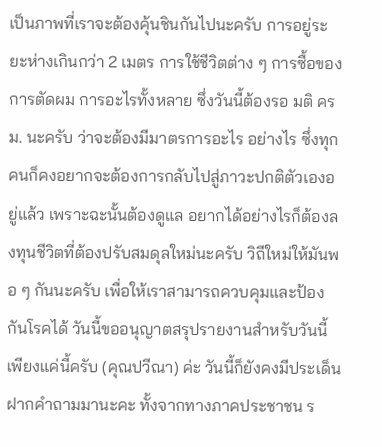เป็นภาพที่เราจะต้องคุ้นชินกันไปนะครับ การอยู่ระยะห่างเกินกว่า 2 เมตร การใช้ชีวิตต่าง ๆ การซื้อของ การตัดผม การอะไรทั้งหลาย ซึ่งวันนี้ต้องรอ มติ ครม. นะครับ ว่าจะต้องมีมาตรการอะไร อย่างไร ซึ่งทุกคนก็คงอยากจะต้องการกลับไปสู่ภาวะปกติตัวเองอยู่แล้ว เพราะฉะนั้นต้องดูแล อยากได้อย่างไรก็ต้องลงทุนชีวิตที่ต้องปรับสมดุลใหม่นะครับ วิถีใหม่ให้มันพอ ๆ กันนะครับ เพื่อให้เราสามารถควบคุมและป้องกันโรคได้ วันนี้ขออนุญาตสรุปรายงานสำหรับวันนี้เพียงแค่นี้ครับ (คุณปวีณา) ค่ะ วันนี้ก็ยังคงมีประเด็นฝากคำถามมานะคะ ทั้งจากทางภาคประชาชน ร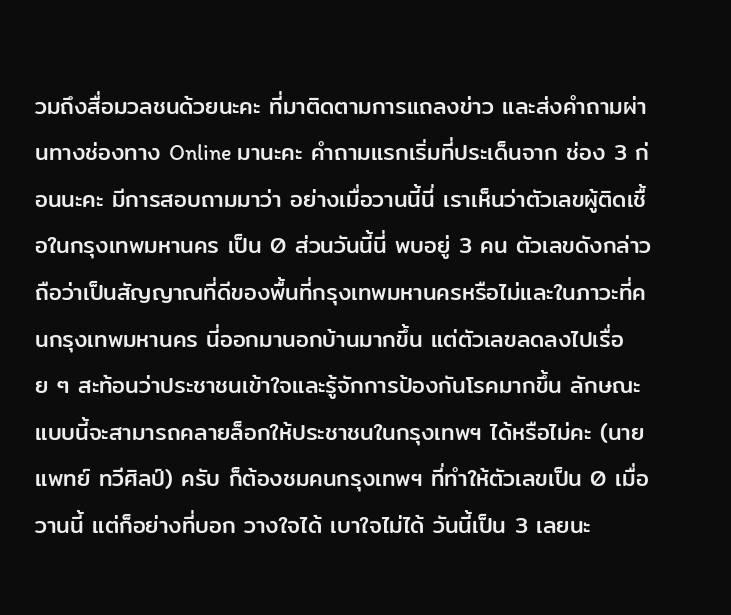วมถึงสื่อมวลชนด้วยนะคะ ที่มาติดตามการแถลงข่าว และส่งคำถามผ่านทางช่องทาง Online มานะคะ คำถามแรกเริ่มที่ประเด็นจาก ช่อง 3 ก่อนนะคะ มีการสอบถามมาว่า อย่างเมื่อวานนี้นี่ เราเห็นว่าตัวเลขผู้ติดเชื้อในกรุงเทพมหานคร เป็น 0 ส่วนวันนี้นี่ พบอยู่ 3 คน ตัวเลขดังกล่าว ถือว่าเป็นสัญญาณที่ดีของพื้นที่กรุงเทพมหานครหรือไม่และในภาวะที่คนกรุงเทพมหานคร นี่ออกมานอกบ้านมากขึ้น แต่ตัวเลขลดลงไปเรื่อย ๆ สะท้อนว่าประชาชนเข้าใจและรู้จักการป้องกันโรคมากขึ้น ลักษณะแบบนี้จะสามารถคลายล็อกให้ประชาชนในกรุงเทพฯ ได้หรือไม่คะ (นายแพทย์ ทวีศิลป์) ครับ ก็ต้องชมคนกรุงเทพฯ ที่ทำให้ตัวเลขเป็น 0 เมื่อวานนี้ แต่ก็อย่างที่บอก วางใจได้ เบาใจไม่ได้ วันนี้เป็น 3 เลยนะ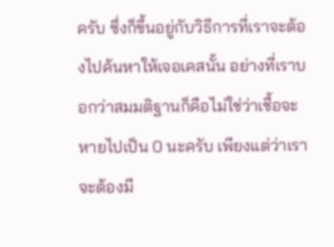ครับ ซึ่งก็ขึ้นอยู่กับวิธีการที่เราจะต้องไปค้นหาให้เจอเคสนั้น อย่างที่เราบอกว่าสมมติฐานก็คือไม่ใช่ว่าเชื้อจะหายไปเป็น 0 นะครับ เพียงแต่ว่าเราจะต้องมี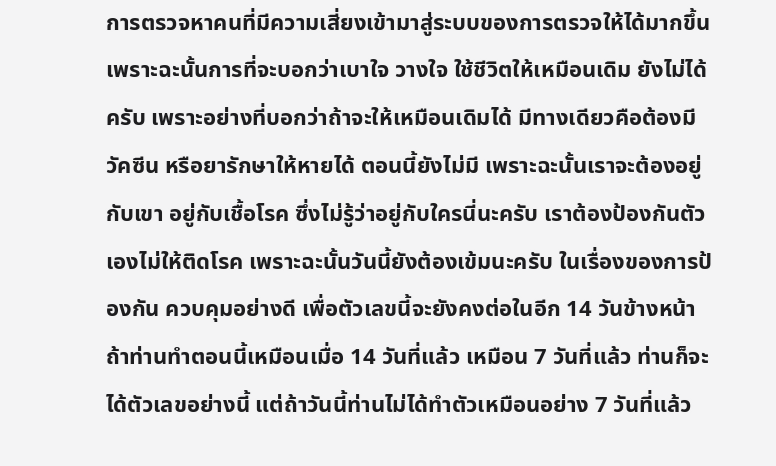การตรวจหาคนที่มีความเสี่ยงเข้ามาสู่ระบบของการตรวจให้ได้มากขึ้น เพราะฉะนั้นการที่จะบอกว่าเบาใจ วางใจ ใช้ชีวิตให้เหมือนเดิม ยังไม่ได้ครับ เพราะอย่างที่บอกว่าถ้าจะให้เหมือนเดิมได้ มีทางเดียวคือต้องมีวัคซีน หรือยารักษาให้หายได้ ตอนนี้ยังไม่มี เพราะฉะนั้นเราจะต้องอยู่กับเขา อยู่กับเชื้อโรค ซึ่งไม่รู้ว่าอยู่กับใครนี่นะครับ เราต้องป้องกันตัวเองไม่ให้ติดโรค เพราะฉะนั้นวันนี้ยังต้องเข้มนะครับ ในเรื่องของการป้องกัน ควบคุมอย่างดี เพื่อตัวเลขนี้จะยังคงต่อในอีก 14 วันข้างหน้า ถ้าท่านทำตอนนี้เหมือนเมื่อ 14 วันที่แล้ว เหมือน 7 วันที่แล้ว ท่านก็จะได้ตัวเลขอย่างนี้ แต่ถ้าวันนี้ท่านไม่ได้ทำตัวเหมือนอย่าง 7 วันที่แล้ว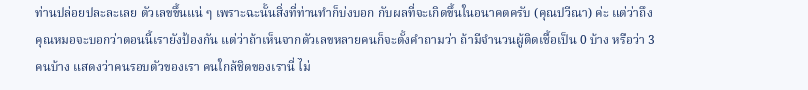ท่านปล่อยปละละเลย ตัวเลขขึ้นแน่ ๆ เพราะฉะนั้นสิ่งที่ท่านทำก็บ่งบอก กับผลที่จะเกิดขึ้นในอนาคตครับ (คุณปวีณา) ค่ะ แต่ว่าถึงคุณหมอจะบอกว่าตอนนี้เรายังป้องกัน แต่ว่าถ้าเห็นจากตัวเลขหลายคนก็จะตั้งคำถามว่า ถ้ามีจำนวนผู้ติดเชื้อเป็น 0 บ้าง หรือว่า 3 คนบ้าง แสดงว่าคนรอบตัวของเรา คนใกล้ชิดของเรานี่ ไม่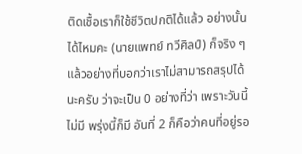ติดเชื้อเราก็ใช้ชีวิตปกติได้แล้ว อย่างนั้นได้ไหมคะ (นายแพทย์ ทวีศิลป์) ก็จริง ๆ แล้วอย่างที่บอกว่าเราไม่สามารถสรุปได้นะครับ ว่าจะเป็น 0 อย่างที่ว่า เพราะวันนี้ไม่มี พรุ่งนี้ก็มี อันที่ 2 ก็คือว่าคนที่อยู่รอ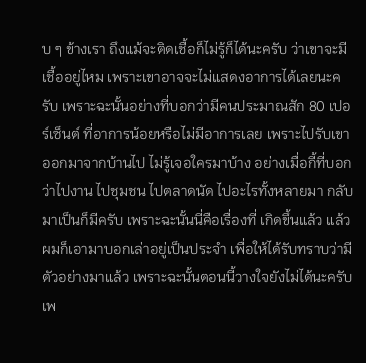บ ๆ ข้างเรา ถึงแม้จะติดเชื้อก็ไม่รู้ก็ได้นะครับ ว่าเขาจะมีเชื้ออยู่ไหม เพราะเขาอาจจะไม่แสดงอาการได้เลยนะครับ เพราะฉะนั้นอย่างที่บอกว่ามีคนประมาณสัก 80 เปอร์เซ็นต์ ที่อาการน้อยหรือไม่มีอาการเลย เพราะไปรับเขาออกมาจากบ้านไป ไม่รู้เจอใครมาบ้าง อย่างเมื่อกี้ที่บอกว่าไปงาน ไปชุมชน ไปตลาดนัด ไปอะไรทั้งหลายมา กลับมาเป็นก็มีครับ เพราะฉะนั้นนี่คือเรื่องที่ เกิดขึ้นแล้ว แล้วผมก็เอามาบอกเล่าอยู่เป็นประจำ เพื่อให้ได้รับทราบว่ามีตัวอย่างมาแล้ว เพราะฉะนั้นตอนนี้วางใจยังไม่ได้นะครับ เพ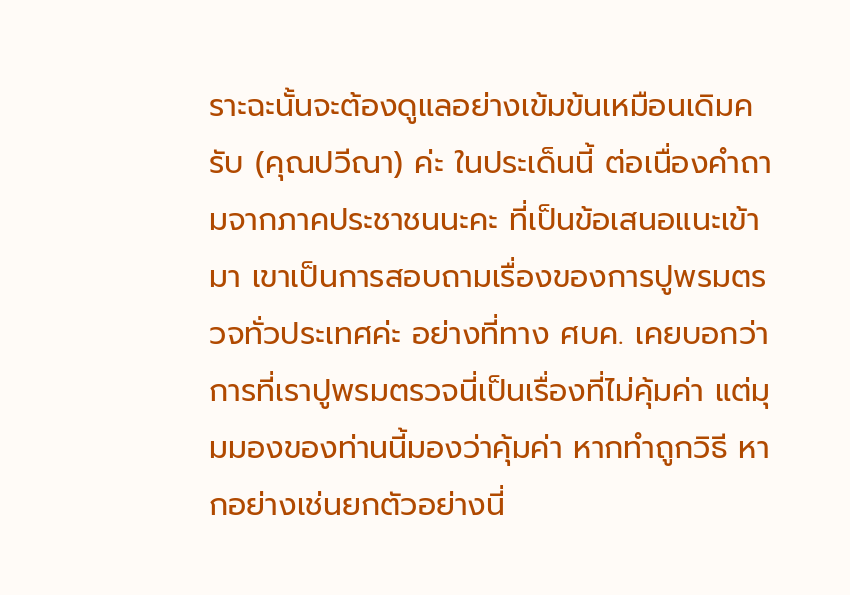ราะฉะนั้นจะต้องดูแลอย่างเข้มข้นเหมือนเดิมครับ (คุณปวีณา) ค่ะ ในประเด็นนี้ ต่อเนื่องคำถามจากภาคประชาชนนะคะ ที่เป็นข้อเสนอแนะเข้ามา เขาเป็นการสอบถามเรื่องของการปูพรมตรวจทั่วประเทศค่ะ อย่างที่ทาง ศบค. เคยบอกว่า การที่เราปูพรมตรวจนี่เป็นเรื่องที่ไม่คุ้มค่า แต่มุมมองของท่านนี้มองว่าคุ้มค่า หากทำถูกวิธี หากอย่างเช่นยกตัวอย่างนี่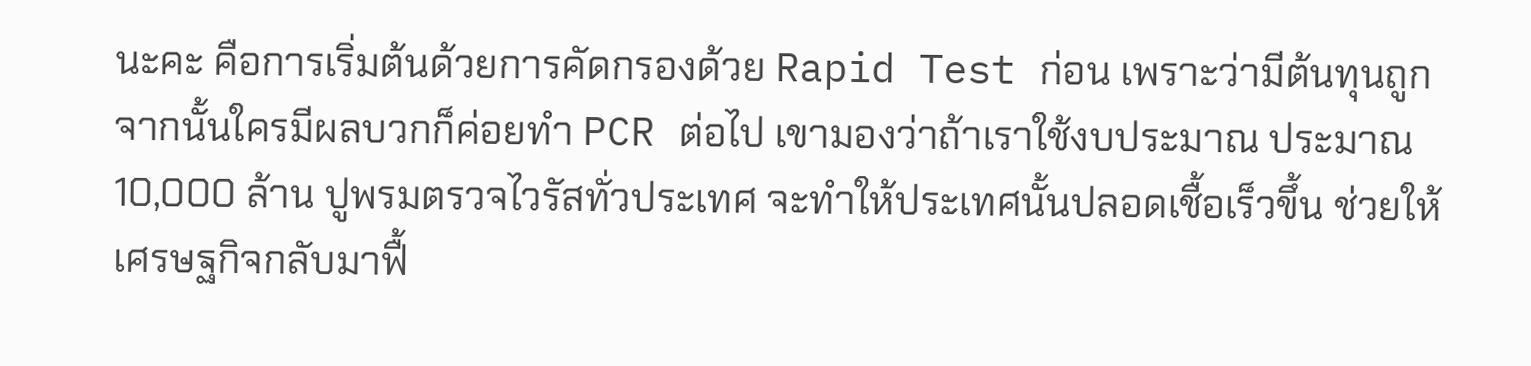นะคะ คือการเริ่มต้นด้วยการคัดกรองด้วย Rapid Test ก่อน เพราะว่ามีต้นทุนถูก จากนั้นใครมีผลบวกก็ค่อยทำ PCR ต่อไป เขามองว่าถ้าเราใช้งบประมาณ ประมาณ 10,000 ล้าน ปูพรมตรวจไวรัสทั่วประเทศ จะทำให้ประเทศนั้นปลอดเชื้อเร็วขึ้น ช่วยให้เศรษฐกิจกลับมาฟื้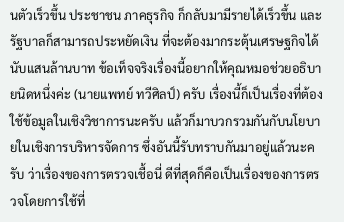นตัวเร็วขึ้น ประชาชน ภาคธุรกิจ ก็กลับมามีรายได้เร็วขึ้น และรัฐบาลก็สามารถประหยัดเงิน ที่จะต้องมากระตุ้นเศรษฐกิจได้นับแสนล้านบาท ข้อเท็จจริงเรื่องนี้อยากให้คุณหมอช่วยอธิบายนิดหนึ่งค่ะ (นายแพทย์ ทวีศิลป์) ครับ เรื่องนี้ก็เป็นเรื่องที่ต้องใช้ข้อมูลในเชิงวิชาการนะครับ แล้วก็มาบวกรวมกันกับนโยบายในเชิงการบริหารจัดการ ซึ่งอันนี้รับทราบกันมาอยู่แล้วนะครับ ว่าเรื่องของการตรวจเชื้อนี่ ดีที่สุดก็คือเป็นเรื่องของการตรวจโดยการใช้ที่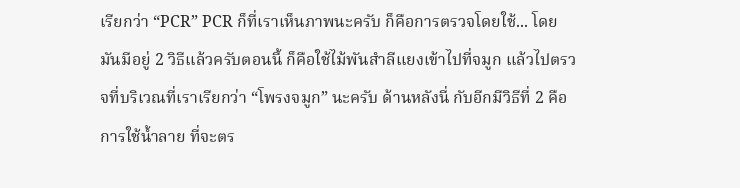เรียกว่า “PCR” PCR ก็ที่เราเห็นภาพนะครับ ก็คือการตรวจโดยใช้... โดยมันมีอยู่ 2 วิธีแล้วครับตอนนี้ ก็คือใช้ไม้พันสำลีแยงเข้าไปที่จมูก แล้วไปตรวจที่บริเวณที่เราเรียกว่า “โพรงจมูก” นะครับ ด้านหลังนี่ กับอีกมีวิธีที่ 2 คือการใช้น้ำลาย ที่จะตร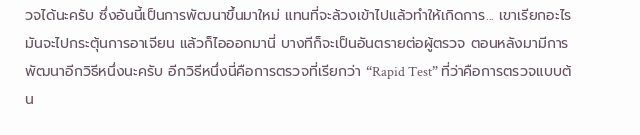วจได้นะครับ ซึ่งอันนี้เป็นการพัฒนาขึ้นมาใหม่ แทนที่จะล้วงเข้าไปแล้วทำให้เกิดการ... เขาเรียกอะไร มันจะไปกระตุ้นการอาเจียน แล้วก็ไอออกมานี่ บางทีก็จะเป็นอันตรายต่อผู้ตรวจ ตอนหลังมามีการพัฒนาอีกวิธีหนึ่งนะครับ อีกวิธีหนึ่งนี่คือการตรวจที่เรียกว่า “Rapid Test” ที่ว่าคือการตรวจแบบต้น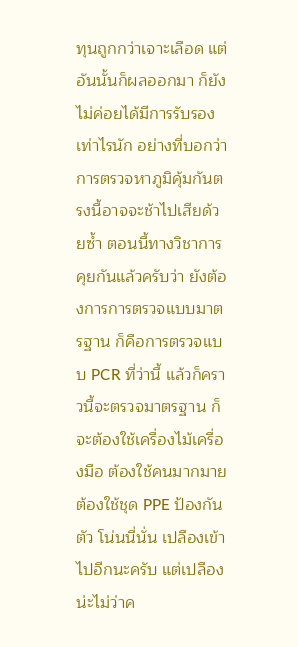ทุนถูกกว่าเจาะเลือด แต่อันนั้นก็ผลออกมา ก็ยังไม่ค่อยได้มีการรับรองเท่าไรนัก อย่างที่บอกว่าการตรวจหาภูมิคุ้มกันตรงนี้อาจจะช้าไปเสียด้วยซ้ำ ตอนนี้ทางวิชาการคุยกันแล้วครับว่า ยังต้องการการตรวจแบบมาตรฐาน ก็คือการตรวจแบบ PCR ที่ว่านี้ แล้วก็คราวนี้จะตรวจมาตรฐาน ก็จะต้องใช้เครื่องไม้เครื่องมือ ต้องใช้คนมากมาย ต้องใช้ชุด PPE ป้องกันตัว โน่นนี่นั่น เปลืองเข้าไปอีกนะครับ แต่เปลืองน่ะไม่ว่าค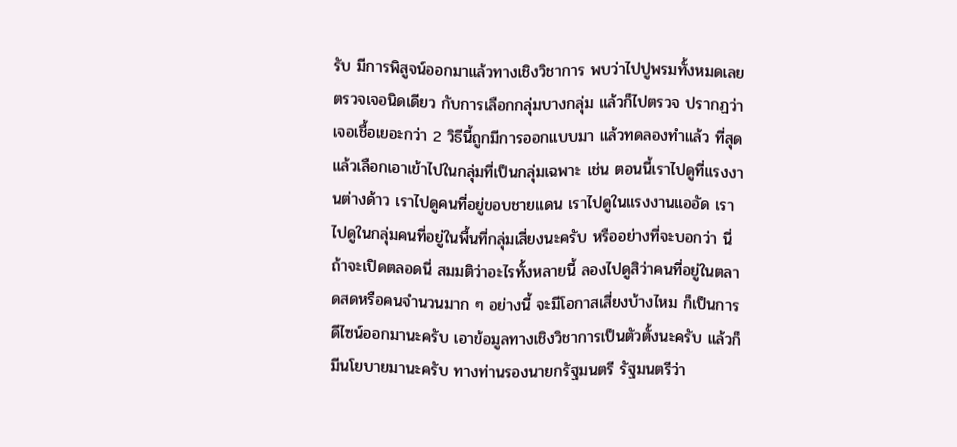รับ มีการพิสูจน์ออกมาแล้วทางเชิงวิชาการ พบว่าไปปูพรมทั้งหมดเลย ตรวจเจอนิดเดียว กับการเลือกกลุ่มบางกลุ่ม แล้วก็ไปตรวจ ปรากฏว่าเจอเชื้อเยอะกว่า 2 วิธีนี้ถูกมีการออกแบบมา แล้วทดลองทำแล้ว ที่สุดแล้วเลือกเอาเข้าไปในกลุ่มที่เป็นกลุ่มเฉพาะ เช่น ตอนนี้เราไปดูที่แรงงานต่างด้าว เราไปดูคนที่อยู่ขอบชายแดน เราไปดูในแรงงานแออัด เราไปดูในกลุ่มคนที่อยู่ในพื้นที่กลุ่มเสี่ยงนะครับ หรืออย่างที่จะบอกว่า นี่ถ้าจะเปิดตลอดนี่ สมมติว่าอะไรทั้งหลายนี้ ลองไปดูสิว่าคนที่อยู่ในตลาดสดหรือคนจำนวนมาก ๆ อย่างนี้ จะมีโอกาสเสี่ยงบ้างไหม ก็เป็นการดีไซน์ออกมานะครับ เอาข้อมูลทางเชิงวิชาการเป็นตัวตั้งนะครับ แล้วก็มีนโยบายมานะครับ ทางท่านรองนายกรัฐมนตรี รัฐมนตรีว่า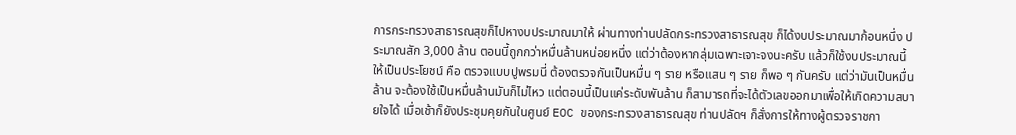การกระทรวงสาธารณสุขก็ไปหางบประมาณมาให้ ผ่านทางท่านปลัดกระทรวงสาธารณสุข ก็ได้งบประมาณมาก้อนหนึ่ง ประมาณสัก 3,000 ล้าน ตอนนี้ถูกกว่าหมื่นล้านหน่อยหนึ่ง แต่ว่าต้องหากลุ่มเฉพาะเจาะจงนะครับ แล้วก็ใช้งบประมาณนี้ให้เป็นประโยชน์ คือ ตรวจแบบปูพรมนี่ ต้องตรวจกันเป็นหมื่น ๆ ราย หรือแสน ๆ ราย ก็พอ ๆ กันครับ แต่ว่ามันเป็นหมื่นล้าน จะต้องใช้เป็นหมื่นล้านมันก็ไม่ไหว แต่ตอนนี้เป็นแค่ระดับพันล้าน ก็สามารถที่จะได้ตัวเลขออกมาเพื่อให้เกิดความสบายใจได้ เมื่อเช้าก็ยังประชุมคุยกันในศูนย์ EOC ของกระทรวงสาธารณสุข ท่านปลัดฯ ก็สั่งการให้ทางผู้ตรวจราชกา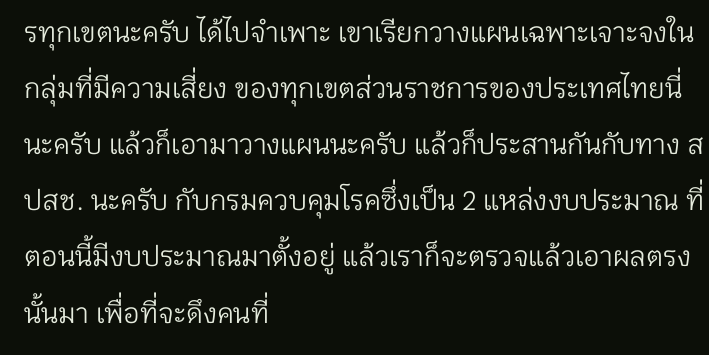รทุกเขตนะครับ ได้ไปจำเพาะ เขาเรียกวางแผนเฉพาะเจาะจงในกลุ่มที่มีความเสี่ยง ของทุกเขตส่วนราชการของประเทศไทยนี่นะครับ แล้วก็เอามาวางแผนนะครับ แล้วก็ประสานกันกับทาง สปสช. นะครับ กับกรมควบคุมโรคซึ่งเป็น 2 แหล่งงบประมาณ ที่ตอนนี้มีงบประมาณมาตั้งอยู่ แล้วเราก็จะตรวจแล้วเอาผลตรงนั้นมา เพื่อที่จะดึงคนที่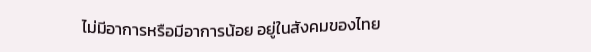ไม่มีอาการหรือมีอาการน้อย อยู่ในสังคมของไทย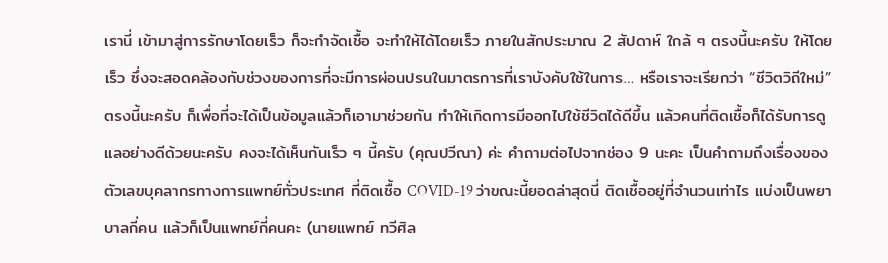เรานี่ เข้ามาสู่การรักษาโดยเร็ว ก็จะกำจัดเชื้อ จะทำให้ได้โดยเร็ว ภายในสักประมาณ 2 สัปดาห์ ใกล้ ๆ ตรงนี้นะครับ ให้โดยเร็ว ซึ่งจะสอดคล้องกับช่วงของการที่จะมีการผ่อนปรนในมาตรการที่เราบังคับใช้ในการ… หรือเราจะเรียกว่า “ชีวิตวิถีใหม่” ตรงนี้นะครับ ก็เพื่อที่จะได้เป็นข้อมูลแล้วก็เอามาช่วยกัน ทำให้เกิดการมีออกไปใช้ชีวิตได้ดีขึ้น แล้วคนที่ติดเชื้อก็ได้รับการดูแลอย่างดีด้วยนะครับ คงจะได้เห็นกันเร็ว ๆ นี้ครับ (คุณปวีณา) ค่ะ คำถามต่อไปจากช่อง 9 นะคะ เป็นคำถามถึงเรื่องของตัวเลขบุคลากรทางการแพทย์ทั่วประเทศ ที่ติดเชื้อ COVID-19 ว่าขณะนี้ยอดล่าสุดนี่ ติดเชื้ออยู่ที่จำนวนเท่าไร แบ่งเป็นพยาบาลกี่คน แล้วก็เป็นแพทย์กี่คนคะ (นายแพทย์ ทวีศิล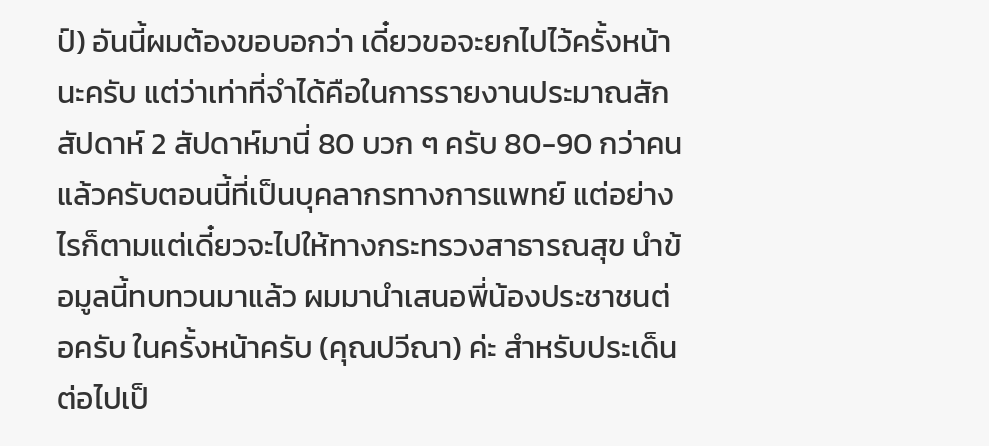ป์) อันนี้ผมต้องขอบอกว่า เดี๋ยวขอจะยกไปไว้ครั้งหน้านะครับ แต่ว่าเท่าที่จำได้คือในการรายงานประมาณสักสัปดาห์ 2 สัปดาห์มานี่ 80 บวก ๆ ครับ 80-90 กว่าคนแล้วครับตอนนี้ที่เป็นบุคลากรทางการแพทย์ แต่อย่างไรก็ตามแต่เดี๋ยวจะไปให้ทางกระทรวงสาธารณสุข นำข้อมูลนี้ทบทวนมาแล้ว ผมมานำเสนอพี่น้องประชาชนต่อครับ ในครั้งหน้าครับ (คุณปวีณา) ค่ะ สำหรับประเด็นต่อไปเป็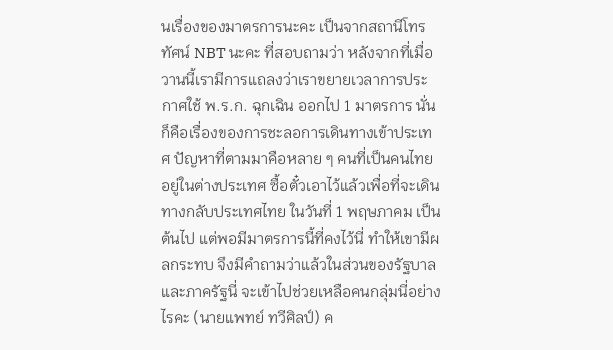นเรื่องของมาตรการนะคะ เป็นจากสถานีโทรทัศน์ NBT นะคะ ที่สอบถามว่า หลังจากที่เมื่อวานนี้เรามีการแถลงว่าเราขยายเวลาการประกาศใช้ พ.ร.ก. ฉุกเฉิน ออกไป 1 มาตรการ นั่นก็คือเรื่องของการชะลอการเดินทางเข้าประเทศ ปัญหาที่ตามมาคือหลาย ๆ คนที่เป็นคนไทยอยู่ในต่างประเทศ ซื้อตั๋วเอาไว้แล้วเพื่อที่จะเดินทางกลับประเทศไทย ในวันที่ 1 พฤษภาคม เป็นต้นไป แต่พอมีมาตรการนี้ที่คงไว้นี่ ทำให้เขามีผลกระทบ จึงมีคำถามว่าแล้วในส่วนของรัฐบาลและภาครัฐนี่ จะเข้าไปช่วยเหลือคนกลุ่มนี่อย่างไรคะ (นายแพทย์ ทวีศิลป์) ค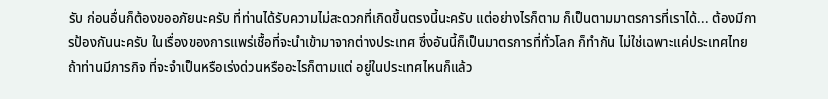รับ ก่อนอื่นก็ต้องขออภัยนะครับ ที่ท่านได้รับความไม่สะดวกที่เกิดขึ้นตรงนี้นะครับ แต่อย่างไรก็ตาม ก็เป็นตามมาตรการที่เราได้... ต้องมีการป้องกันนะครับ ในเรื่องของการแพร่เชื้อที่จะนำเข้ามาจากต่างประเทศ ซึ่งอันนี้ก็เป็นมาตรการที่ทั่วโลก ก็ทำกัน ไม่ใช่เฉพาะแค่ประเทศไทย ถ้าท่านมีภารกิจ ที่จะจำเป็นหรือเร่งด่วนหรืออะไรก็ตามแต่ อยู่ในประเทศไหนก็แล้ว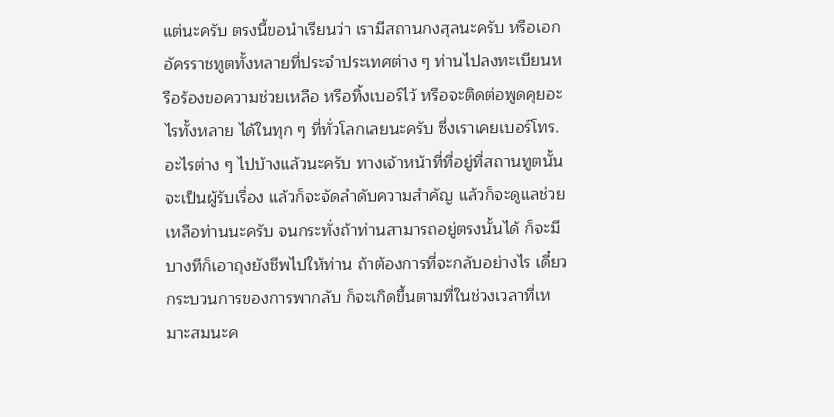แต่นะครับ ตรงนี้ขอนำเรียนว่า เรามีสถานกงสุลนะครับ หรือเอกอัครราชทูตทั้งหลายที่ประจำประเทศต่าง ๆ ท่านไปลงทะเบียนหรือร้องขอความช่วยเหลือ หรือทิ้งเบอร์ไว้ หรือจะติดต่อพูดคุยอะไรทั้งหลาย ได้ในทุก ๆ ที่ทั่วโลกเลยนะครับ ซึ่งเราเคยเบอร์โทร. อะไรต่าง ๆ ไปบ้างแล้วนะครับ ทางเจ้าหน้าที่ที่อยู่ที่สถานทูตนั้นจะเป็นผู้รับเรื่อง แล้วก็จะจัดลำดับความสำคัญ แล้วก็จะดูแลช่วยเหลือท่านนะครับ จนกระทั่งถ้าท่านสามารถอยู่ตรงนั้นได้ ก็จะมีบางทีก็เอาถุงยังชีพไปให้ท่าน ถ้าต้องการที่จะกลับอย่างไร เดี๋ยวกระบวนการของการพากลับ ก็จะเกิดขึ้นตามที่ในช่วงเวลาที่เหมาะสมนะค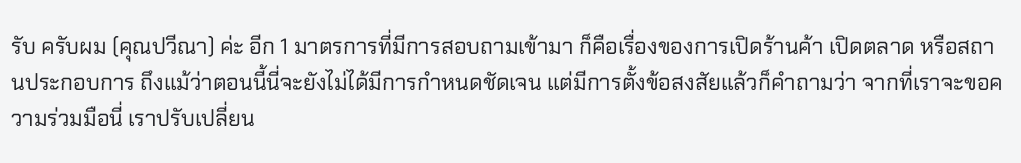รับ ครับผม (คุณปวีณา) ค่ะ อีก 1 มาตรการที่มีการสอบถามเข้ามา ก็คือเรื่องของการเปิดร้านค้า เปิดตลาด หรือสถานประกอบการ ถึงแม้ว่าตอนนี้นี่จะยังไม่ได้มีการกำหนดชัดเจน แต่มีการตั้งข้อสงสัยแล้วก็คำถามว่า จากที่เราจะขอความร่วมมือนี่ เราปรับเปลี่ยน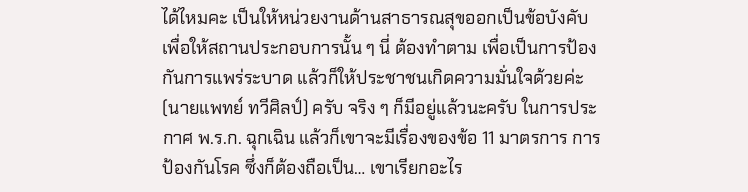ได้ไหมคะ เป็นให้หน่วยงานด้านสาธารณสุขออกเป็นข้อบังคับ เพื่อให้สถานประกอบการนั้น ๆ นี่ ต้องทำตาม เพื่อเป็นการป้องกันการแพร่ระบาด แล้วก็ให้ประชาชนเกิดความมั่นใจด้วยค่ะ (นายแพทย์ ทวีศิลป์) ครับ จริง ๆ ก็มีอยู่แล้วนะครับ ในการประกาศ พ.ร.ก. ฉุกเฉิน แล้วก็เขาจะมีเรื่องของข้อ 11 มาตรการ การป้องกันโรค ซึ่งก็ต้องถือเป็น… เขาเรียกอะไร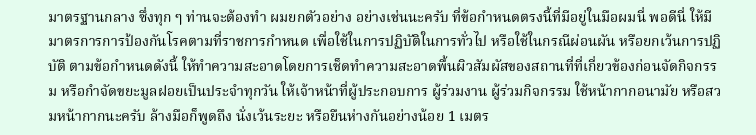มาตรฐานกลาง ซึ่งทุก ๆ ท่านจะต้องทำ ผมยกตัวอย่าง อย่างเช่นนะครับ ที่ข้อกำหนดตรงนี้ที่มีอยู่ในมือผมนี่ พอดีนี่ ให้มีมาตรการการป้องกันโรคตามที่ราชการกำหนด เพื่อใช้ในการปฏิบัติในการทั่วไป หรือใช้ในกรณีผ่อนผัน หรือยกเว้นการปฏิบัติ ตามข้อกำหนดดังนี้ ให้ทำความสะอาดโดยการเช็ดทำความสะอาดพื้นผิวสัมผัสของสถานที่ที่เกี่ยวข้องก่อนจัดกิจกรรม หรือกำจัดขยะมูลฝอยเป็นประจำทุกวัน ให้เจ้าหน้าที่ผู้ประกอบการ ผู้ร่วมงาน ผู้ร่วมกิจกรรม ใช้หน้ากากอนามัย หรือสวมหน้ากากนะครับ ล้างมือก็พูดถึง นั่งเว้นระยะ หรือยืนห่างกันอย่างน้อย 1 เมตร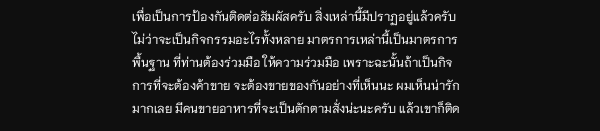เพื่อเป็นการป้องกันติดต่อสัมผัสครับ สิ่งเหล่านี้มีปราฏอยู่แล้วครับ ไม่ว่าจะเป็นกิจกรรมอะไรทั้งหลาย มาตรการเหล่านี้เป็นมาตรการพื้นฐาน ที่ท่านต้องร่วมมือ ให้ความร่วมมือ เพราะฉะนั้นถ้าเป็นกิจการที่จะต้องค้าขาย จะต้องขายของกันอย่างที่เห็นนะ ผมเห็นน่ารักมากเลย มีคนขายอาหารที่จะเป็นตักตามสั่งน่ะนะครับ แล้วเขาก็ติด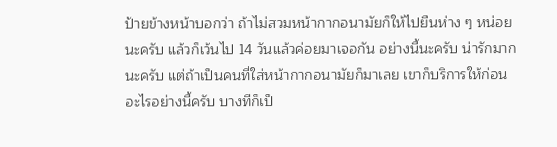ป้ายข้างหน้าบอกว่า ถ้าไม่สวมหน้ากากอนามัยก็ให้ไปยืนห่าง ๆ หน่อยนะครับ แล้วก็เว้นไป 14 วันแล้วค่อยมาเจอกัน อย่างนี้นะครับ น่ารักมากนะครับ แต่ถ้าเป็นคนที่ใส่หน้ากากอนามัยก็มาเลย เขาก็บริการให้ก่อนอะไรอย่างนี้ครับ บางทีก็เป็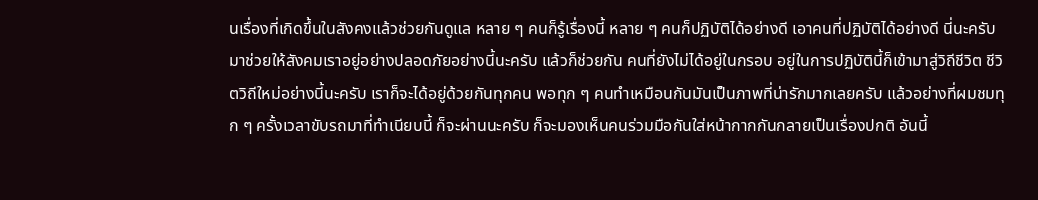นเรื่องที่เกิดขึ้นในสังคงแล้วช่วยกันดูแล หลาย ๆ คนก็รู้เรื่องนี้ หลาย ๆ คนก็ปฏิบัติได้อย่างดี เอาคนที่ปฏิบัติได้อย่างดี นี่นะครับมาช่วยให้สังคมเราอยู่อย่างปลอดภัยอย่างนี้นะครับ แล้วก็ช่วยกัน คนที่ยังไม่ได้อยู่ในกรอบ อยู่ในการปฏิบัตินี้ก็เข้ามาสู่วิถีชีวิต ชีวิตวิถีใหม่อย่างนี้นะครับ เราก็จะได้อยู่ด้วยกันทุกคน พอทุก ๆ คนทำเหมือนกันมันเป็นภาพที่น่ารักมากเลยครับ แล้วอย่างที่ผมชมทุก ๆ ครั้งเวลาขับรถมาที่ทำเนียบนี้ ก็จะผ่านนะครับ ก็จะมองเห็นคนร่วมมือกันใส่หน้ากากกันกลายเป็นเรื่องปกติ อันนี้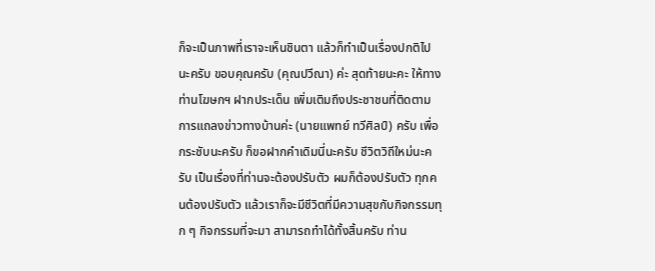ก็จะเป็นภาพที่เราจะเห็นชินตา แล้วก็ทำเป็นเรื่องปกติไปนะครับ ขอบคุณครับ (คุณปวีณา) ค่ะ สุดท้ายนะคะ ให้ทางท่านโฆษกฯ ฝากประเด็น เพิ่มเติมถึงประชาชนที่ติดตามการแถลงข่าวทางบ้านค่ะ (นายแพทย์ ทวีศิลป์) ครับ เพื่อกระชับนะครับ ก็ขอฝากคำเดิมนี่นะครับ ชีวิตวิถีใหม่นะครับ เป็นเรื่องที่ท่านจะต้องปรับตัว ผมก็ต้องปรับตัว ทุกคนต้องปรับตัว แล้วเราก็จะมีชีวิตที่มีความสุขกับกิจกรรมทุก ๆ กิจกรรมที่จะมา สามารถทำได้ทั้งสิ้นครับ ท่าน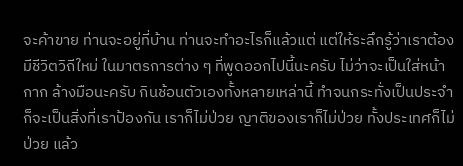จะค้าขาย ท่านจะอยู่ที่บ้าน ท่านจะทำอะไรก็แล้วแต่ แต่ให้ระลึกรู้ว่าเราต้องมีชีวิตวิถีใหม่ ในมาตรการต่าง ๆ ที่พูดออกไปนี้นะครับ ไม่ว่าจะเป็นใส่หน้ากาก ล้างมือนะครับ กินช้อนตัวเองทั้งหลายเหล่านี้ ทำจนกระทั่งเป็นประจำ ก็จะเป็นสิ่งที่เราป้องกัน เราก็ไม่ป่วย ญาติของเราก็ไม่ป่วย ทั้งประเทศก็ไม่ป่วย แล้ว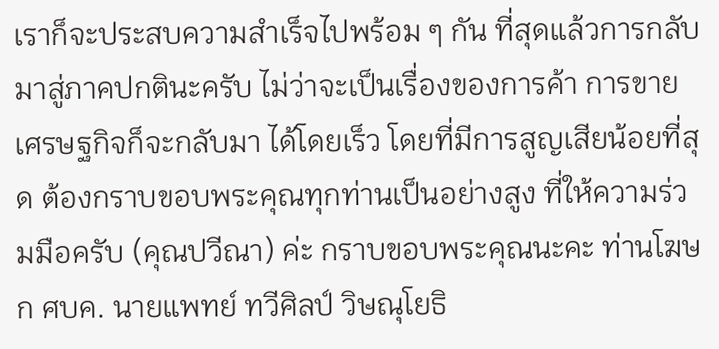เราก็จะประสบความสำเร็จไปพร้อม ๆ กัน ที่สุดแล้วการกลับมาสู่ภาคปกตินะครับ ไม่ว่าจะเป็นเรื่องของการค้า การขาย เศรษฐกิจก็จะกลับมา ได้โดยเร็ว โดยที่มีการสูญเสียน้อยที่สุด ต้องกราบขอบพระคุณทุกท่านเป็นอย่างสูง ที่ให้ความร่วมมือครับ (คุณปวีณา) ค่ะ กราบขอบพระคุณนะคะ ท่านโฆษก ศบค. นายแพทย์ ทวีศิลป์ วิษณุโยธิ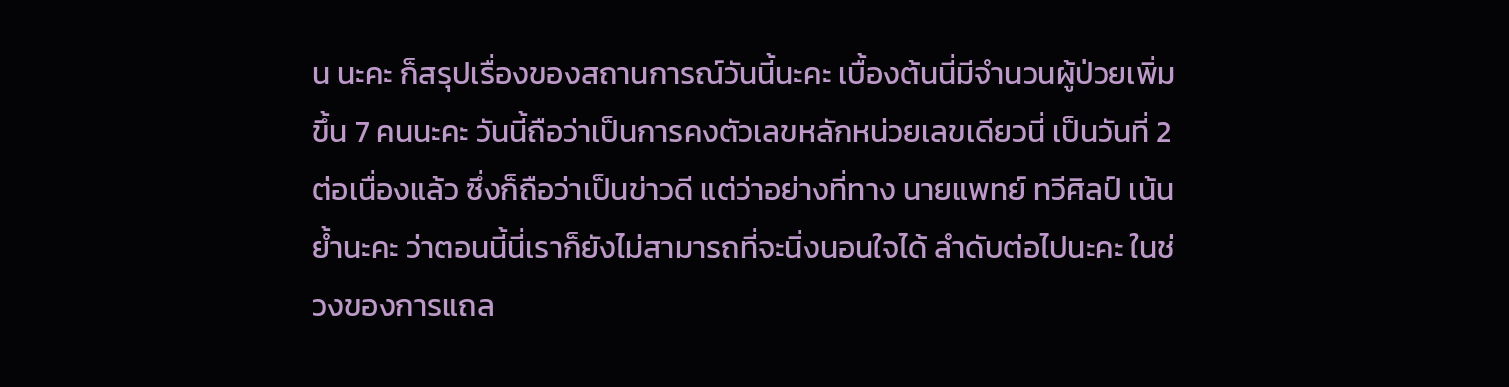น นะคะ ก็สรุปเรื่องของสถานการณ์วันนี้นะคะ เบื้องต้นนี่มีจำนวนผู้ป่วยเพิ่มขึ้น 7 คนนะคะ วันนี้ถือว่าเป็นการคงตัวเลขหลักหน่วยเลขเดียวนี่ เป็นวันที่ 2 ต่อเนื่องแล้ว ซึ่งก็ถือว่าเป็นข่าวดี แต่ว่าอย่างที่ทาง นายแพทย์ ทวีศิลป์ เน้นย้ำนะคะ ว่าตอนนี้นี่เราก็ยังไม่สามารถที่จะนิ่งนอนใจได้ ลำดับต่อไปนะคะ ในช่วงของการแถล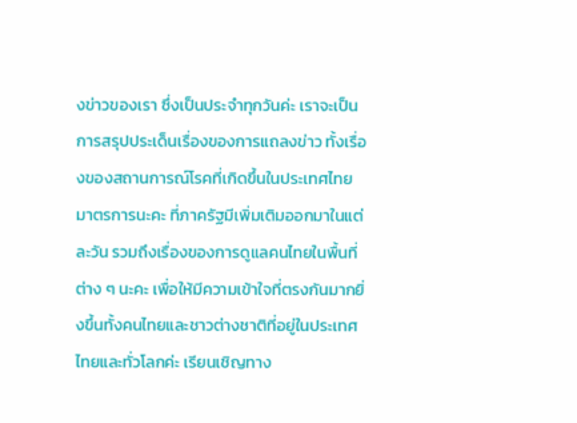งข่าวของเรา ซึ่งเป็นประจำทุกวันค่ะ เราจะเป็นการสรุปประเด็นเรื่องของการแถลงข่าว ทั้งเรื่องของสถานการณ์โรคที่เกิดขึ้นในประเทศไทย มาตรการนะคะ ที่ภาครัฐมีเพิ่มเติมออกมาในแต่ละวัน รวมถึงเรื่องของการดูแลคนไทยในพื้นที่ต่าง ๆ นะคะ เพื่อให้มีความเข้าใจที่ตรงกันมากยิ่งขึ้นทั้งคนไทยและชาวต่างชาติที่อยู่ในประเทศไทยและทั่วโลกค่ะ เรียนเชิญทาง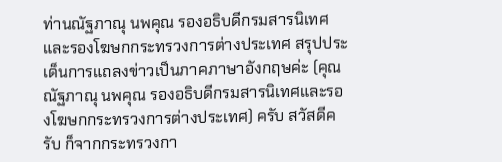ท่านณัฐภาณุ นพคุณ รองอธิบดีกรมสารนิเทศและรองโฆษกกระทรวงการต่างประเทศ สรุปประเด็นการแถลงข่าวเป็นภาคภาษาอังกฤษค่ะ (คุณณัฐภาณุ นพคุณ รองอธิบดีกรมสารนิเทศและรองโฆษกกระทรวงการต่างประเทศ) ครับ สวัสดีครับ ก็จากกระทรวงกา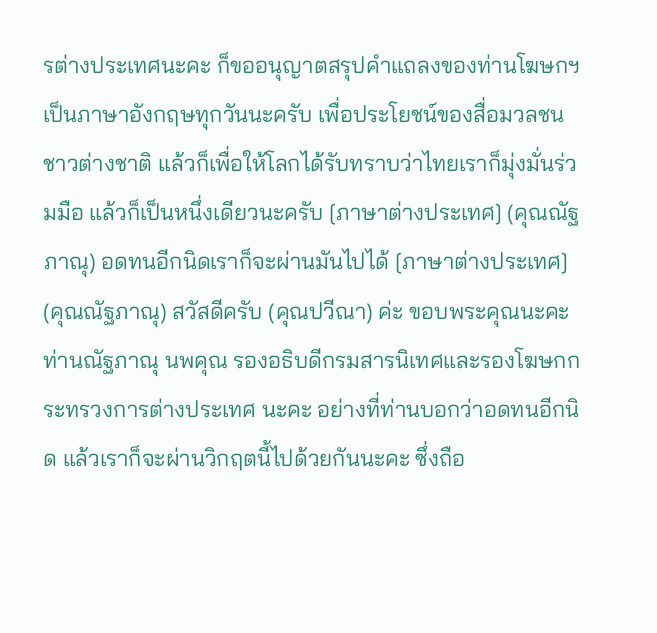รต่างประเทศนะคะ ก็ขออนุญาตสรุปคำแถลงของท่านโฆษกฯ เป็นภาษาอังกฤษทุกวันนะครับ เพื่อประโยชน์ของสื่อมวลชน ชาวต่างชาติ แล้วก็เพื่อให้โลกได้รับทราบว่าไทยเราก็มุ่งมั่นร่วมมือ แล้วก็เป็นหนึ่งเดียวนะครับ [ภาษาต่างประเทศ] (คุณณัฐภาณุ) อดทนอีกนิดเราก็จะผ่านมันไปได้ [ภาษาต่างประเทศ] (คุณณัฐภาณุ) สวัสดีครับ (คุณปวีณา) ค่ะ ขอบพระคุณนะคะ ท่านณัฐภาณุ นพคุณ รองอธิบดีกรมสารนิเทศและรองโฆษกกระทรวงการต่างประเทศ นะคะ อย่างที่ท่านบอกว่าอดทนอีกนิด แล้วเราก็จะผ่านวิกฤตนี้ไปด้วยกันนะคะ ซึ่งถือ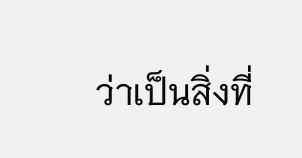ว่าเป็นสิ่งที่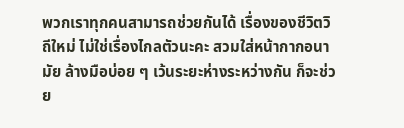พวกเราทุกคนสามารถช่วยกันได้ เรื่องของชีวิตวิถีใหม่ ไม่ใช่เรื่องไกลตัวนะคะ สวมใส่หน้ากากอนามัย ล้างมือบ่อย ๆ เว้นระยะห่างระหว่างกัน ก็จะช่วย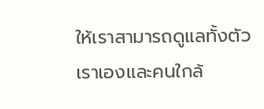ให้เราสามารถดูแลทั้งตัวเราเองและคนใกล้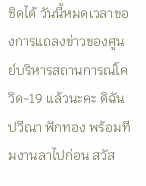ชิดได้ วันนี้หมดเวลาของการแถลงข่าวของศูนย์บริหารสถานการณ์โควิด-19 แล้วนะคะ ดิฉันปวีณา ฟักทอง พร้อมทีมงานลาไปก่อน สวัส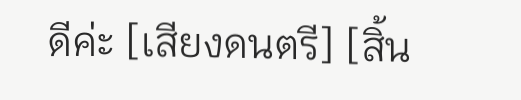ดีค่ะ [เสียงดนตรี] [สิ้น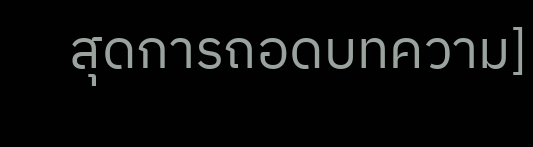สุดการถอดบทความ]